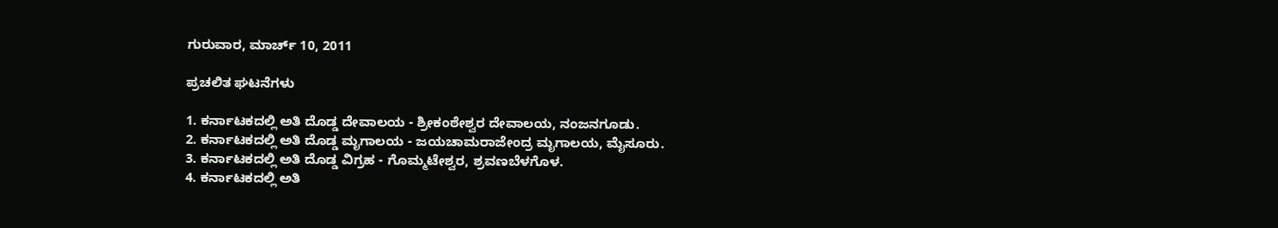ಗುರುವಾರ, ಮಾರ್ಚ್ 10, 2011

ಪ್ರಚಲಿತ ಘಟನೆಗಳು

1. ಕರ್ನಾಟಕದಲ್ಲಿ ಅತಿ ದೊಡ್ಡ ದೇವಾಲಯ - ಶ್ರೀಕಂಠೇಶ್ವರ ದೇವಾಲಯ, ನಂಜನಗೂಡು.
2. ಕರ್ನಾಟಕದಲ್ಲಿ ಅತಿ ದೊಡ್ಡ ಮೃಗಾಲಯ - ಜಯಚಾಮರಾಜೇಂದ್ರ ಮೃಗಾಲಯ, ಮೈಸೂರು.
3. ಕರ್ನಾಟಕದಲ್ಲಿ ಅತಿ ದೊಡ್ಡ ವಿಗ್ರಹ - ಗೊಮ್ಮಟೇಶ್ವರ, ಶ್ರವಣಬೆಳಗೊಳ.
4. ಕರ್ನಾಟಕದಲ್ಲಿ ಅತಿ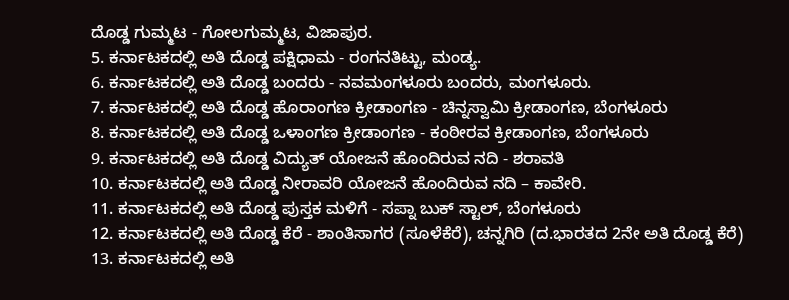ದೊಡ್ಡ ಗುಮ್ಮಟ - ಗೋಲಗುಮ್ಮಟ, ವಿಜಾಪುರ.
5. ಕರ್ನಾಟಕದಲ್ಲಿ ಅತಿ ದೊಡ್ಡ ಪಕ್ಷಿಧಾಮ - ರಂಗನತಿಟ್ಟು, ಮಂಡ್ಯ.
6. ಕರ್ನಾಟಕದಲ್ಲಿ ಅತಿ ದೊಡ್ಡ ಬಂದರು - ನವಮಂಗಳೂರು ಬಂದರು, ಮಂಗಳೂರು.
7. ಕರ್ನಾಟಕದಲ್ಲಿ ಅತಿ ದೊಡ್ಡ ಹೊರಾಂಗಣ ಕ್ರೀಡಾಂಗಣ - ಚಿನ್ನಸ್ವಾಮಿ ಕ್ರೀಡಾಂಗಣ, ಬೆಂಗಳೂರು
8. ಕರ್ನಾಟಕದಲ್ಲಿ ಅತಿ ದೊಡ್ಡ ಒಳಾಂಗಣ ಕ್ರೀಡಾಂಗಣ - ಕಂಠೀರವ ಕ್ರೀಡಾಂಗಣ, ಬೆಂಗಳೂರು
9. ಕರ್ನಾಟಕದಲ್ಲಿ ಅತಿ ದೊಡ್ಡ ವಿದ್ಯುತ್ ಯೋಜನೆ ಹೊಂದಿರುವ ನದಿ - ಶರಾವತಿ
10. ಕರ್ನಾಟಕದಲ್ಲಿ ಅತಿ ದೊಡ್ಡ ನೀರಾವರಿ ಯೋಜನೆ ಹೊಂದಿರುವ ನದಿ – ಕಾವೇರಿ.
11. ಕರ್ನಾಟಕದಲ್ಲಿ ಅತಿ ದೊಡ್ಡ ಪುಸ್ತಕ ಮಳಿಗೆ - ಸಪ್ನಾ ಬುಕ್ ಸ್ಟಾಲ್, ಬೆಂಗಳೂರು
12. ಕರ್ನಾಟಕದಲ್ಲಿ ಅತಿ ದೊಡ್ಡ ಕೆರೆ - ಶಾಂತಿಸಾಗರ (ಸೂಳೆಕೆರೆ), ಚನ್ನಗಿರಿ (ದ.ಭಾರತದ 2ನೇ ಅತಿ ದೊಡ್ಡ ಕೆರೆ)
13. ಕರ್ನಾಟಕದಲ್ಲಿ ಅತಿ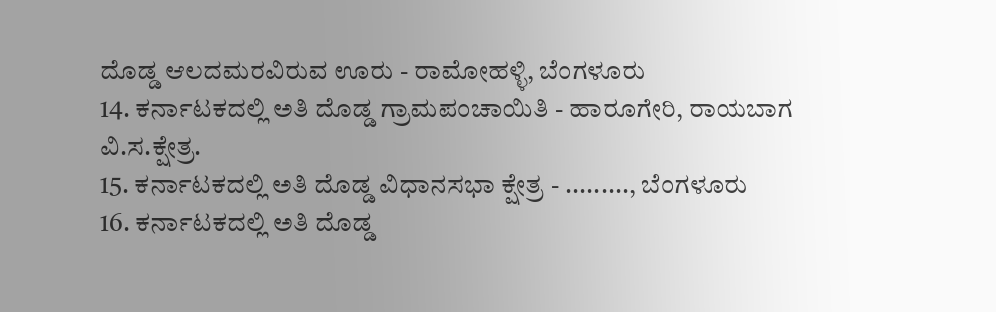ದೊಡ್ಡ ಆಲದಮರವಿರುವ ಊರು - ರಾಮೋಹಳ್ಳಿ, ಬೆಂಗಳೂರು
14. ಕರ್ನಾಟಕದಲ್ಲಿ ಅತಿ ದೊಡ್ಡ ಗ್ರಾಮಪಂಚಾಯಿತಿ - ಹಾರೂಗೇರಿ, ರಾಯಬಾಗ ವಿ.ಸ.ಕ್ಷೇತ್ರ.
15. ಕರ್ನಾಟಕದಲ್ಲಿ ಅತಿ ದೊಡ್ಡ ವಿಧಾನಸಭಾ ಕ್ಷೇತ್ರ - ........., ಬೆಂಗಳೂರು
16. ಕರ್ನಾಟಕದಲ್ಲಿ ಅತಿ ದೊಡ್ಡ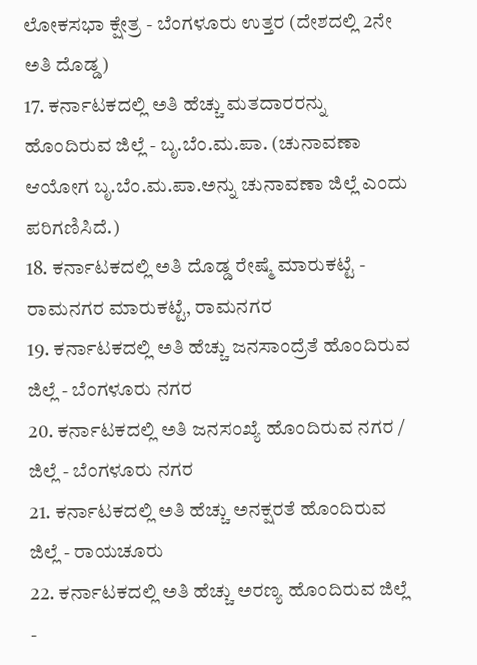ಲೋಕಸಭಾ ಕ್ಷೇತ್ರ - ಬೆಂಗಳೂರು ಉತ್ತರ (ದೇಶದಲ್ಲಿ 2ನೇ ಅತಿ ದೊಡ್ಡ)
17. ಕರ್ನಾಟಕದಲ್ಲಿ ಅತಿ ಹೆಚ್ಚು ಮತದಾರರನ್ನು ಹೊಂದಿರುವ ಜಿಲ್ಲೆ - ಬೃ.ಬೆಂ.ಮ.ಪಾ. (ಚುನಾವಣಾ ಆಯೋಗ ಬೃ.ಬೆಂ.ಮ.ಪಾ.ಅನ್ನು ಚುನಾವಣಾ ಜಿಲ್ಲೆ ಎಂದು ಪರಿಗಣಿಸಿದೆ.)
18. ಕರ್ನಾಟಕದಲ್ಲಿ ಅತಿ ದೊಡ್ಡ ರೇಷ್ಮೆ ಮಾರುಕಟ್ಟೆ - ರಾಮನಗರ ಮಾರುಕಟ್ಟೆ, ರಾಮನಗರ
19. ಕರ್ನಾಟಕದಲ್ಲಿ ಅತಿ ಹೆಚ್ಚು ಜನಸಾಂದ್ರೆತೆ ಹೊಂದಿರುವ ಜಿಲ್ಲೆ - ಬೆಂಗಳೂರು ನಗರ
20. ಕರ್ನಾಟಕದಲ್ಲಿ ಅತಿ ಜನಸಂಖ್ಯೆ ಹೊಂದಿರುವ ನಗರ / ಜಿಲ್ಲೆ - ಬೆಂಗಳೂರು ನಗರ
21. ಕರ್ನಾಟಕದಲ್ಲಿ ಅತಿ ಹೆಚ್ಚು ಅನಕ್ಷರತೆ ಹೊಂದಿರುವ ಜಿಲ್ಲೆ - ರಾಯಚೂರು
22. ಕರ್ನಾಟಕದಲ್ಲಿ ಅತಿ ಹೆಚ್ಚು ಅರಣ್ಯ ಹೊಂದಿರುವ ಜಿಲ್ಲೆ -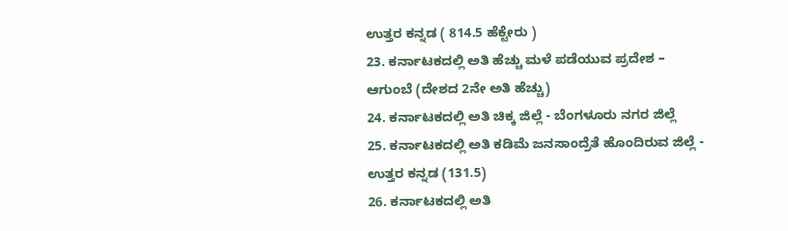ಉತ್ತರ ಕನ್ನಡ ( 814.5 ಹೆಕ್ಟೇರು )
23. ಕರ್ನಾಟಕದಲ್ಲಿ ಅತಿ ಹೆಚ್ಚು ಮಳೆ ಪಡೆಯುವ ಪ್ರದೇಶ – ಆಗುಂಬೆ (ದೇಶದ 2ನೇ ಅತಿ ಹೆಚ್ಚು)
24. ಕರ್ನಾಟಕದಲ್ಲಿ ಅತಿ ಚಿಕ್ಕ ಜಿಲ್ಲೆ - ಬೆಂಗಳೂರು ನಗರ ಜಿಲ್ಲೆ
25. ಕರ್ನಾಟಕದಲ್ಲಿ ಅತಿ ಕಡಿಮೆ ಜನಸಾಂದ್ರೆತೆ ಹೊಂದಿರುವ ಜಿಲ್ಲೆ - ಉತ್ತರ ಕನ್ನಡ (131.5)
26. ಕರ್ನಾಟಕದಲ್ಲಿ ಅತಿ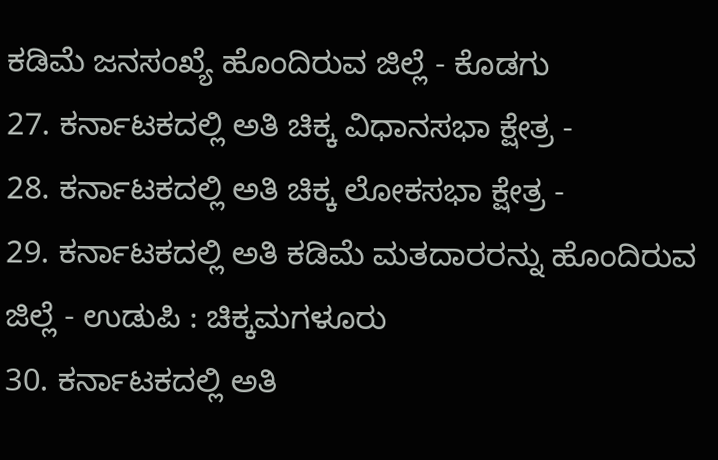ಕಡಿಮೆ ಜನಸಂಖ್ಯೆ ಹೊಂದಿರುವ ಜಿಲ್ಲೆ - ಕೊಡಗು
27. ಕರ್ನಾಟಕದಲ್ಲಿ ಅತಿ ಚಿಕ್ಕ ವಿಧಾನಸಭಾ ಕ್ಷೇತ್ರ -
28. ಕರ್ನಾಟಕದಲ್ಲಿ ಅತಿ ಚಿಕ್ಕ ಲೋಕಸಭಾ ಕ್ಷೇತ್ರ -
29. ಕರ್ನಾಟಕದಲ್ಲಿ ಅತಿ ಕಡಿಮೆ ಮತದಾರರನ್ನು ಹೊಂದಿರುವ ಜಿಲ್ಲೆ - ಉಡುಪಿ : ಚಿಕ್ಕಮಗಳೂರು
30. ಕರ್ನಾಟಕದಲ್ಲಿ ಅತಿ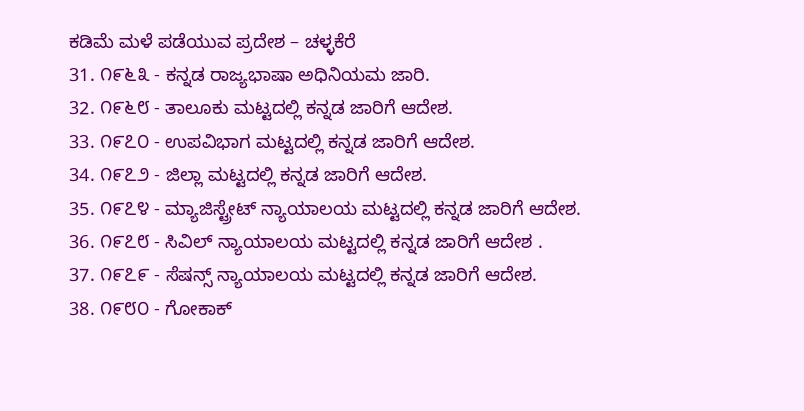ಕಡಿಮೆ ಮಳೆ ಪಡೆಯುವ ಪ್ರದೇಶ – ಚಳ್ಳಕೆರೆ
31. ೧೯೬೩ - ಕನ್ನಡ ರಾಜ್ಯಭಾಷಾ ಅಧಿನಿಯಮ ಜಾರಿ.
32. ೧೯೬೮ - ತಾಲೂಕು ಮಟ್ಟದಲ್ಲಿ ಕನ್ನಡ ಜಾರಿಗೆ ಆದೇಶ.
33. ೧೯೭೦ - ಉಪವಿಭಾಗ ಮಟ್ಟದಲ್ಲಿ ಕನ್ನಡ ಜಾರಿಗೆ ಆದೇಶ.
34. ೧೯೭೨ - ಜಿಲ್ಲಾ ಮಟ್ಟದಲ್ಲಿ ಕನ್ನಡ ಜಾರಿಗೆ ಆದೇಶ.
35. ೧೯೭೪ - ಮ್ಯಾಜಿಸ್ಟ್ರೇಟ್ ನ್ಯಾಯಾಲಯ ಮಟ್ಟದಲ್ಲಿ ಕನ್ನಡ ಜಾರಿಗೆ ಆದೇಶ.
36. ೧೯೭೮ - ಸಿವಿಲ್ ನ್ಯಾಯಾಲಯ ಮಟ್ಟದಲ್ಲಿ ಕನ್ನಡ ಜಾರಿಗೆ ಆದೇಶ .
37. ೧೯೭೯ - ಸೆಷನ್ಸ್ ನ್ಯಾಯಾಲಯ ಮಟ್ಟದಲ್ಲಿ ಕನ್ನಡ ಜಾರಿಗೆ ಆದೇಶ.
38. ೧೯೮೦ - ಗೋಕಾಕ್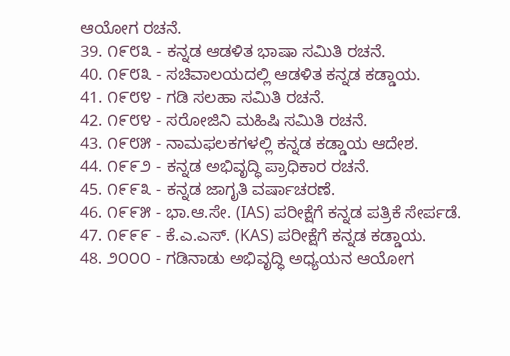ಆಯೋಗ ರಚನೆ.
39. ೧೯೮೩ - ಕನ್ನಡ ಆಡಳಿತ ಭಾಷಾ ಸಮಿತಿ ರಚನೆ.
40. ೧೯೮೩ - ಸಚಿವಾಲಯದಲ್ಲಿ ಆಡಳಿತ ಕನ್ನಡ ಕಡ್ಡಾಯ.
41. ೧೯೮೪ - ಗಡಿ ಸಲಹಾ ಸಮಿತಿ ರಚನೆ.
42. ೧೯೮೪ - ಸರೋಜಿನಿ ಮಹಿಷಿ ಸಮಿತಿ ರಚನೆ.
43. ೧೯೮೫ - ನಾಮಫಲಕಗಳಲ್ಲಿ ಕನ್ನಡ ಕಡ್ಡಾಯ ಆದೇಶ.
44. ೧೯೯೨ - ಕನ್ನಡ ಅಭಿವೃದ್ಧಿ ಪ್ರಾಧಿಕಾರ ರಚನೆ.
45. ೧೯೯೩ - ಕನ್ನಡ ಜಾಗೃತಿ ವರ್ಷಾಚರಣೆ.
46. ೧೯೯೫ - ಭಾ.ಆ.ಸೇ. (IAS) ಪರೀಕ್ಷೆಗೆ ಕನ್ನಡ ಪತ್ರಿಕೆ ಸೇರ್ಪಡೆ.
47. ೧೯೯೯ - ಕೆ.ಎ.ಎಸ್. (KAS) ಪರೀಕ್ಷೆಗೆ ಕನ್ನಡ ಕಡ್ಡಾಯ.
48. ೨೦೦೦ - ಗಡಿನಾಡು ಅಭಿವೃದ್ಧಿ ಅಧ್ಯಯನ ಆಯೋಗ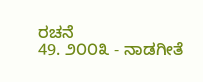ರಚನೆ
49. ೨೦೦೩ - ನಾಡಗೀತೆ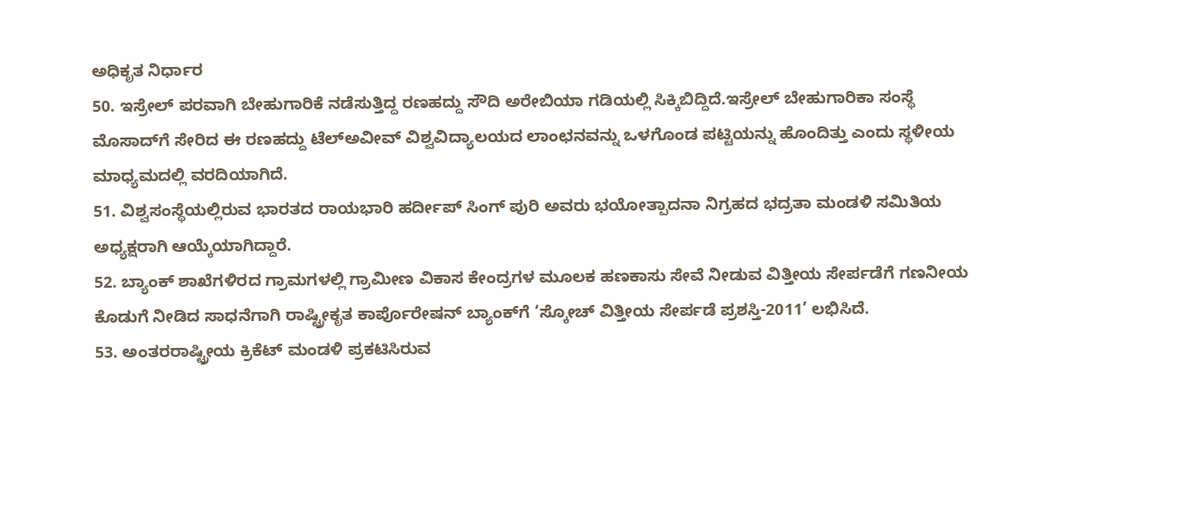ಅಧಿಕೃತ ನಿರ್ಧಾರ
50. ಇಸ್ರೇಲ್ ಪರವಾಗಿ ಬೇಹುಗಾರಿಕೆ ನಡೆಸುತ್ತಿದ್ದ ರಣಹದ್ದು ಸೌದಿ ಅರೇಬಿಯಾ ಗಡಿಯಲ್ಲಿ ಸಿಕ್ಕಿಬಿದ್ದಿದೆ.ಇಸ್ರೇಲ್ ಬೇಹುಗಾರಿಕಾ ಸಂಸ್ಥೆ ಮೊಸಾದ್‌ಗೆ ಸೇರಿದ ಈ ರಣಹದ್ದು ಟೆಲ್‌ಅವೀವ್ ವಿಶ್ವವಿದ್ಯಾಲಯದ ಲಾಂಛನವನ್ನು ಒಳಗೊಂಡ ಪಟ್ಟಿಯನ್ನು ಹೊಂದಿತ್ತು ಎಂದು ಸ್ಥಳೀಯ ಮಾಧ್ಯಮದಲ್ಲಿ ವರದಿಯಾಗಿದೆ.
51. ವಿಶ್ವಸಂಸ್ಥೆಯಲ್ಲಿರುವ ಭಾರತದ ರಾಯಭಾರಿ ಹರ್ದೀಪ್ ಸಿಂಗ್ ಪುರಿ ಅವರು ಭಯೋತ್ಪಾದನಾ ನಿಗ್ರಹದ ಭದ್ರತಾ ಮಂಡಳಿ ಸಮಿತಿಯ ಅಧ್ಯಕ್ಷರಾಗಿ ಆಯ್ಕೆಯಾಗಿದ್ದಾರೆ.
52. ಬ್ಯಾಂಕ್ ಶಾಖೆಗಳಿರದ ಗ್ರಾಮಗಳಲ್ಲಿ ಗ್ರಾಮೀಣ ವಿಕಾಸ ಕೇಂದ್ರಗಳ ಮೂಲಕ ಹಣಕಾಸು ಸೇವೆ ನೀಡುವ ವಿತ್ತೀಯ ಸೇರ್ಪಡೆಗೆ ಗಣನೀಯ ಕೊಡುಗೆ ನೀಡಿದ ಸಾಧನೆಗಾಗಿ ರಾಷ್ಟ್ರೀಕೃತ ಕಾರ್ಪೊರೇಷನ್ ಬ್ಯಾಂಕ್‌ಗೆ ‘ಸ್ಕೋಚ್ ವಿತ್ತೀಯ ಸೇರ್ಪಡೆ ಪ್ರಶಸ್ತಿ-2011’ ಲಭಿಸಿದೆ.
53. ಅಂತರರಾಷ್ಟ್ರೀಯ ಕ್ರಿಕೆಟ್ ಮಂಡಳಿ ಪ್ರಕಟಿಸಿರುವ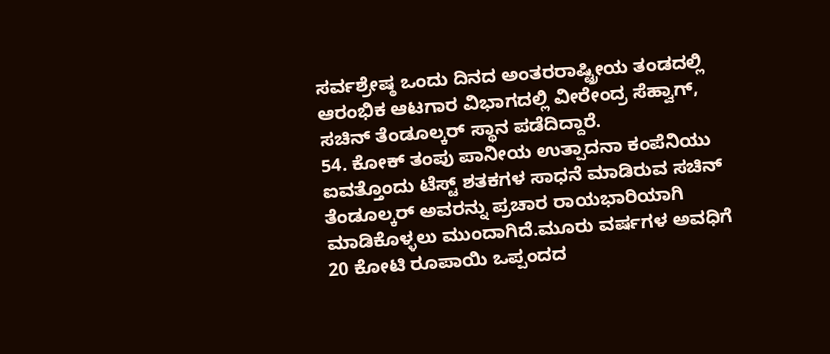ಸರ್ವಶ್ರೇಷ್ಠ ಒಂದು ದಿನದ ಅಂತರರಾಷ್ಟ್ರೀಯ ತಂಡದಲ್ಲಿ ಆರಂಭಿಕ ಆಟಗಾರ ವಿಭಾಗದಲ್ಲಿ ವೀರೇಂದ್ರ ಸೆಹ್ವಾಗ್, ಸಚಿನ್ ತೆಂಡೂಲ್ಕರ್ ಸ್ಥಾನ ಪಡೆದಿದ್ದಾರೆ.
54. ಕೋಕ್ ತಂಪು ಪಾನೀಯ ಉತ್ಪಾದನಾ ಕಂಪೆನಿಯು ಐವತ್ತೊಂದು ಟೆಸ್ಟ್ ಶತಕಗಳ ಸಾಧನೆ ಮಾಡಿರುವ ಸಚಿನ್ ತೆಂಡೂಲ್ಕರ್ ಅವರನ್ನು ಪ್ರಚಾರ ರಾಯಭಾರಿಯಾಗಿ ಮಾಡಿಕೊಳ್ಳಲು ಮುಂದಾಗಿದೆ.ಮೂರು ವರ್ಷಗಳ ಅವಧಿಗೆ 20 ಕೋಟಿ ರೂಪಾಯಿ ಒಪ್ಪಂದದ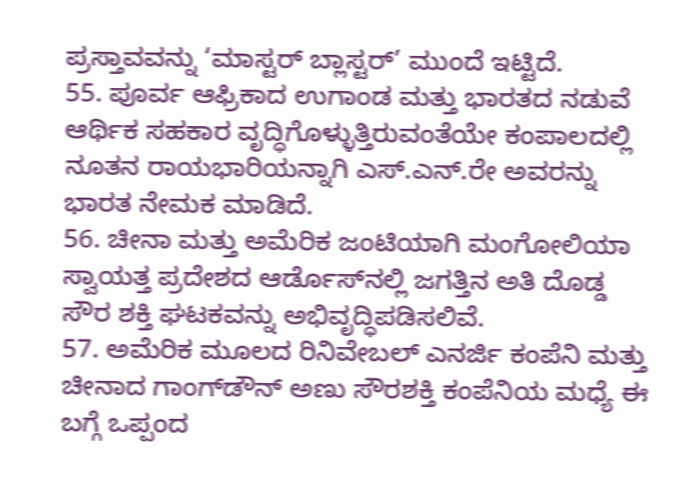ಪ್ರಸ್ತಾವವನ್ನು ‘ಮಾಸ್ಟರ್ ಬ್ಲಾಸ್ಟರ್’ ಮುಂದೆ ಇಟ್ಟಿದೆ.
55. ಪೂರ್ವ ಆಫ್ರಿಕಾದ ಉಗಾಂಡ ಮತ್ತು ಭಾರತದ ನಡುವೆ ಆರ್ಥಿಕ ಸಹಕಾರ ವೃದ್ಧಿಗೊಳ್ಳುತ್ತಿರುವಂತೆಯೇ ಕಂಪಾಲದಲ್ಲಿ ನೂತನ ರಾಯಭಾರಿಯನ್ನಾಗಿ ಎಸ್.ಎನ್.ರೇ ಅವರನ್ನು ಭಾರತ ನೇಮಕ ಮಾಡಿದೆ.
56. ಚೀನಾ ಮತ್ತು ಅಮೆರಿಕ ಜಂಟಿಯಾಗಿ ಮಂಗೋಲಿಯಾ ಸ್ವಾಯತ್ತ ಪ್ರದೇಶದ ಆರ್ಡೊಸ್‌ನಲ್ಲಿ ಜಗತ್ತಿನ ಅತಿ ದೊಡ್ಡ ಸೌರ ಶಕ್ತಿ ಘಟಕವನ್ನು ಅಭಿವೃದ್ಧಿಪಡಿಸಲಿವೆ.
57. ಅಮೆರಿಕ ಮೂಲದ ರಿನಿವೇಬಲ್ ಎನರ್ಜಿ ಕಂಪೆನಿ ಮತ್ತು ಚೀನಾದ ಗಾಂಗ್‌ಡೌನ್ ಅಣು ಸೌರಶಕ್ತಿ ಕಂಪೆನಿಯ ಮಧ್ಯೆ ಈ ಬಗ್ಗೆ ಒಪ್ಪಂದ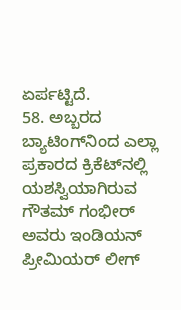ಏರ್ಪಟ್ಟಿದೆ.
58. ಅಬ್ಬರದ ಬ್ಯಾಟಿಂಗ್‌ನಿಂದ ಎಲ್ಲಾ ಪ್ರಕಾರದ ಕ್ರಿಕೆಟ್‌ನಲ್ಲಿ ಯಶಸ್ವಿಯಾಗಿರುವ ಗೌತಮ್ ಗಂಭೀರ್ ಅವರು ಇಂಡಿಯನ್ ಪ್ರೀಮಿಯರ್ ಲೀಗ್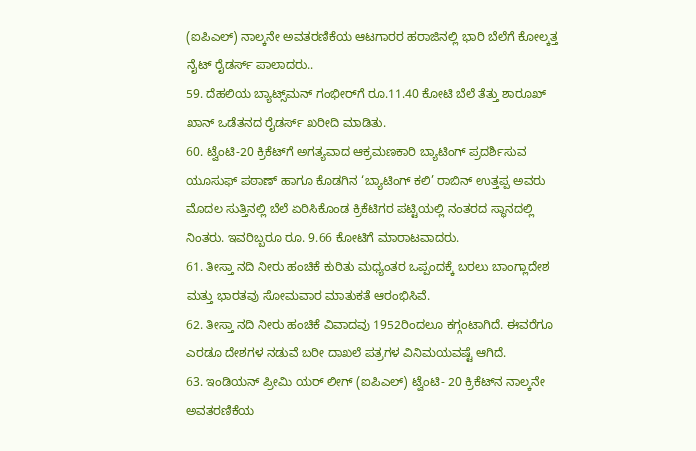(ಐಪಿಎಲ್) ನಾಲ್ಕನೇ ಅವತರಣಿಕೆಯ ಆಟಗಾರರ ಹರಾಜಿನಲ್ಲಿ ಭಾರಿ ಬೆಲೆಗೆ ಕೋಲ್ಕತ್ತ ನೈಟ್ ರೈಡರ್ಸ್ ಪಾಲಾದರು..
59. ದೆಹಲಿಯ ಬ್ಯಾಟ್ಸ್‌ಮನ್ ಗಂಭೀರ್‌ಗೆ ರೂ.11.40 ಕೋಟಿ ಬೆಲೆ ತೆತ್ತು ಶಾರೂಖ್ ಖಾನ್ ಒಡೆತನದ ರೈಡರ್ಸ್ ಖರೀದಿ ಮಾಡಿತು.
60. ಟ್ವೆಂಟಿ-20 ಕ್ರಿಕೆಟ್‌ಗೆ ಅಗತ್ಯವಾದ ಆಕ್ರಮಣಕಾರಿ ಬ್ಯಾಟಿಂಗ್ ಪ್ರದರ್ಶಿಸುವ ಯೂಸುಫ್ ಪಠಾಣ್ ಹಾಗೂ ಕೊಡಗಿನ ‘ಬ್ಯಾಟಿಂಗ್ ಕಲಿ’ ರಾಬಿನ್ ಉತ್ತಪ್ಪ ಅವರು ಮೊದಲ ಸುತ್ತಿನಲ್ಲಿ ಬೆಲೆ ಏರಿಸಿಕೊಂಡ ಕ್ರಿಕೆಟಿಗರ ಪಟ್ಟಿಯಲ್ಲಿ ನಂತರದ ಸ್ಥಾನದಲ್ಲಿ ನಿಂತರು. ಇವರಿಬ್ಬರೂ ರೂ. 9.66 ಕೋಟಿಗೆ ಮಾರಾಟವಾದರು.
61. ತೀಸ್ತಾ ನದಿ ನೀರು ಹಂಚಿಕೆ ಕುರಿತು ಮಧ್ಯಂತರ ಒಪ್ಪಂದಕ್ಕೆ ಬರಲು ಬಾಂಗ್ಲಾದೇಶ ಮತ್ತು ಭಾರತವು ಸೋಮವಾರ ಮಾತುಕತೆ ಆರಂಭಿಸಿವೆ.
62. ತೀಸ್ತಾ ನದಿ ನೀರು ಹಂಚಿಕೆ ವಿವಾದವು 1952ರಿಂದಲೂ ಕಗ್ಗಂಟಾಗಿದೆ. ಈವರೆಗೂ ಎರಡೂ ದೇಶಗಳ ನಡುವೆ ಬರೀ ದಾಖಲೆ ಪತ್ರಗಳ ವಿನಿಮಯವಷ್ಟೆ ಆಗಿದೆ.
63. ಇಂಡಿಯನ್ ಪ್ರೀಮಿ ಯರ್ ಲೀಗ್ (ಐಪಿಎಲ್) ಟ್ವೆಂಟಿ- 20 ಕ್ರಿಕೆಟ್‌ನ ನಾಲ್ಕನೇ ಅವತರಣಿಕೆಯ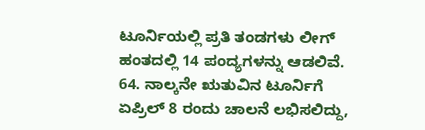ಟೂರ್ನಿಯಲ್ಲಿ ಪ್ರತಿ ತಂಡಗಳು ಲೀಗ್ ಹಂತದಲ್ಲಿ 14 ಪಂದ್ಯಗಳನ್ನು ಆಡಲಿವೆ.
64. ನಾಲ್ಕನೇ ಋತುವಿನ ಟೂರ್ನಿಗೆ ಏಪ್ರಿಲ್ 8 ರಂದು ಚಾಲನೆ ಲಭಿಸಲಿದ್ದು,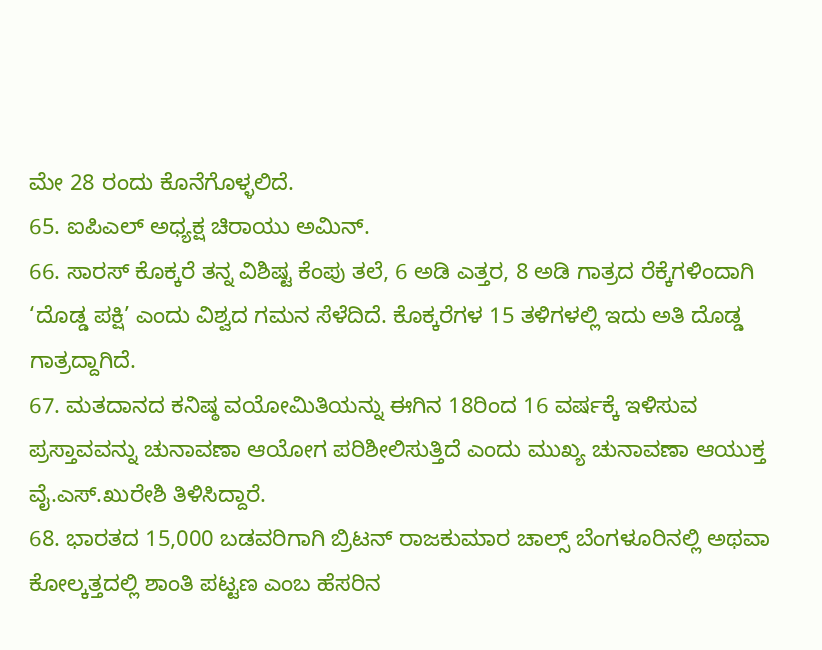ಮೇ 28 ರಂದು ಕೊನೆಗೊಳ್ಳಲಿದೆ.
65. ಐಪಿಎಲ್ ಅಧ್ಯಕ್ಷ ಚಿರಾಯು ಅಮಿನ್.
66. ಸಾರಸ್ ಕೊಕ್ಕರೆ ತನ್ನ ವಿಶಿಷ್ಟ ಕೆಂಪು ತಲೆ, 6 ಅಡಿ ಎತ್ತರ, 8 ಅಡಿ ಗಾತ್ರದ ರೆಕ್ಕೆಗಳಿಂದಾಗಿ ‘ದೊಡ್ಡ ಪಕ್ಷಿ’ ಎಂದು ವಿಶ್ವದ ಗಮನ ಸೆಳೆದಿದೆ. ಕೊಕ್ಕರೆಗಳ 15 ತಳಿಗಳಲ್ಲಿ ಇದು ಅತಿ ದೊಡ್ಡ ಗಾತ್ರದ್ದಾಗಿದೆ.
67. ಮತದಾನದ ಕನಿಷ್ಠ ವಯೋಮಿತಿಯನ್ನು ಈಗಿನ 18ರಿಂದ 16 ವರ್ಷಕ್ಕೆ ಇಳಿಸುವ ಪ್ರಸ್ತಾವವನ್ನು ಚುನಾವಣಾ ಆಯೋಗ ಪರಿಶೀಲಿಸುತ್ತಿದೆ ಎಂದು ಮುಖ್ಯ ಚುನಾವಣಾ ಆಯುಕ್ತ ವೈ.ಎಸ್.ಖುರೇಶಿ ತಿಳಿಸಿದ್ದಾರೆ.
68. ಭಾರತದ 15,000 ಬಡವರಿಗಾಗಿ ಬ್ರಿಟನ್ ರಾಜಕುಮಾರ ಚಾಲ್ಸ್ ಬೆಂಗಳೂರಿನಲ್ಲಿ ಅಥವಾ ಕೋಲ್ಕತ್ತದಲ್ಲಿ ಶಾಂತಿ ಪಟ್ಟಣ ಎಂಬ ಹೆಸರಿನ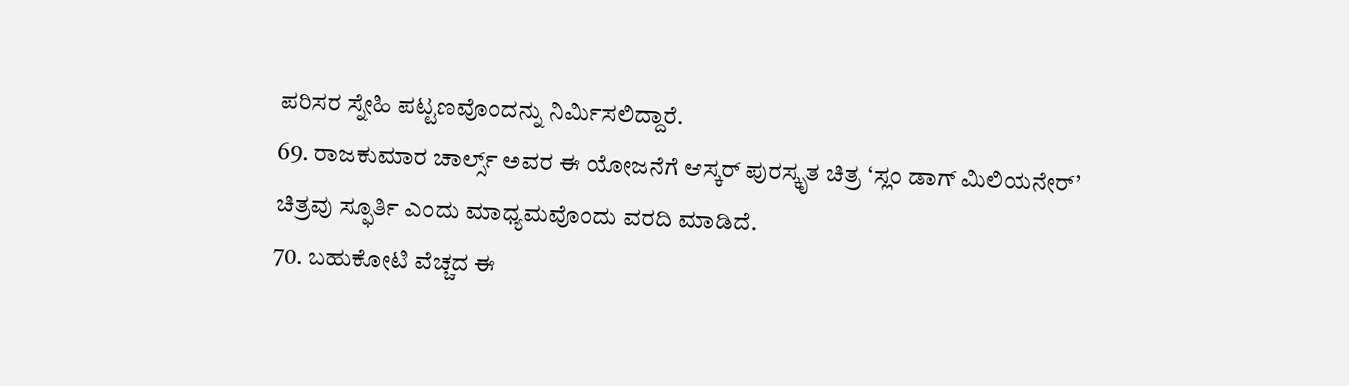ಪರಿಸರ ಸ್ನೇಹಿ ಪಟ್ಟಣವೊಂದನ್ನು ನಿರ್ಮಿಸಲಿದ್ದಾರೆ.
69. ರಾಜಕುಮಾರ ಚಾರ್ಲ್ಸ್ ಅವರ ಈ ಯೋಜನೆಗೆ ಆಸ್ಕರ್ ಪುರಸ್ಕೃತ ಚಿತ್ರ ‘ಸ್ಲಂ ಡಾಗ್ ಮಿಲಿಯನೇರ್’ ಚಿತ್ರವು ಸ್ಫೂರ್ತಿ ಎಂದು ಮಾಧ್ಯಮವೊಂದು ವರದಿ ಮಾಡಿದೆ.
70. ಬಹುಕೋಟಿ ವೆಚ್ಚದ ಈ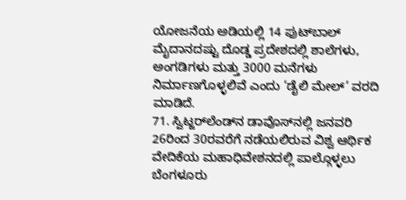ಯೋಜನೆಯ ಅಡಿಯಲ್ಲಿ 14 ಫುಟ್‌ಬಾಲ್ ಮೈದಾನದಷ್ಟು ದೊಡ್ಡ ಪ್ರದೇಶದಲ್ಲಿ ಶಾಲೆಗಳು, ಅಂಗಡಿಗಳು ಮತ್ತು 3000 ಮನೆಗಳು ನಿರ್ಮಾಣಗೊಳ್ಳಲಿವೆ ಎಂದು ‘ಡೈಲಿ ಮೇಲ್’ ವರದಿ ಮಾಡಿದೆ.
71. ಸ್ವಿಟ್ಜರ್‌ಲೆಂಡ್‌ನ ಡಾವೊಸ್‌ನಲ್ಲಿ ಜನವರಿ 26ರಿಂದ 30ರವರೆಗೆ ನಡೆಯಲಿರುವ ವಿಶ್ವ ಆರ್ಥಿಕ ವೇದಿಕೆಯ ಮಹಾಧಿವೇಶನದಲ್ಲಿ ಪಾಲ್ಗೊಳ್ಳಲು ಬೆಂಗಳೂರು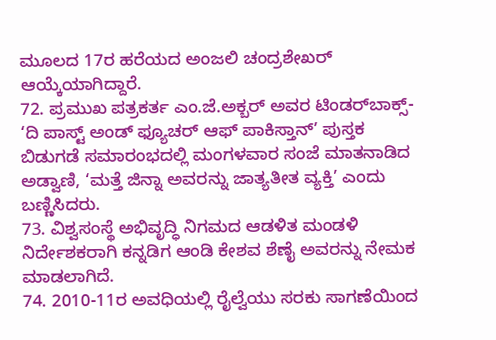ಮೂಲದ 17ರ ಹರೆಯದ ಅಂಜಲಿ ಚಂದ್ರಶೇಖರ್ ಆಯ್ಕೆಯಾಗಿದ್ದಾರೆ.
72. ಪ್ರಮುಖ ಪತ್ರಕರ್ತ ಎಂ.ಜೆ.ಅಕ್ಬರ್ ಅವರ ಟಿಂಡರ್‌ಬಾಕ್ಸ್- ‘ದಿ ಪಾಸ್ಟ್ ಅಂಡ್ ಫ್ಯೂಚರ್ ಆಫ್ ಪಾಕಿಸ್ತಾನ್’ ಪುಸ್ತಕ ಬಿಡುಗಡೆ ಸಮಾರಂಭದಲ್ಲಿ ಮಂಗಳವಾರ ಸಂಜೆ ಮಾತನಾಡಿದ ಅಡ್ವಾಣಿ, ‘ಮತ್ತೆ ಜಿನ್ನಾ ಅವರನ್ನು ಜಾತ್ಯತೀತ ವ್ಯಕ್ತಿ’ ಎಂದು ಬಣ್ಣಿಸಿದರು.
73. ವಿಶ್ವಸಂಸ್ಥೆ ಅಭಿವೃದ್ಧಿ ನಿಗಮದ ಆಡಳಿತ ಮಂಡಳಿ ನಿರ್ದೇಶಕರಾಗಿ ಕನ್ನಡಿಗ ಆಂಡಿ ಕೇಶವ ಶೆಣೈ ಅವರನ್ನು ನೇಮಕ ಮಾಡಲಾಗಿದೆ.
74. 2010-11ರ ಅವಧಿಯಲ್ಲಿ ರೈಲ್ವೆಯು ಸರಕು ಸಾಗಣೆಯಿಂದ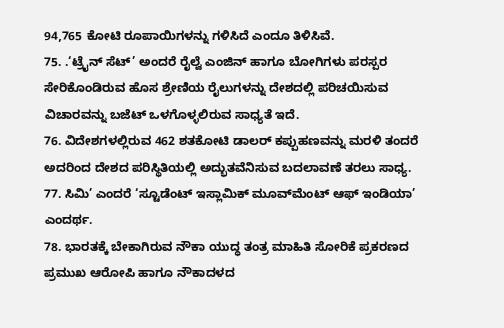94,765 ಕೋಟಿ ರೂಪಾಯಿಗಳನ್ನು ಗಳಿಸಿದೆ ಎಂದೂ ತಿಳಿಸಿವೆ.
75. .‘ಟ್ರೈನ್ ಸೆಟ್’ ಅಂದರೆ ರೈಲ್ವೆ ಎಂಜಿನ್ ಹಾಗೂ ಬೋಗಿಗಳು ಪರಸ್ಪರ ಸೇರಿಕೊಂಡಿರುವ ಹೊಸ ಶ್ರೇಣಿಯ ರೈಲುಗಳನ್ನು ದೇಶದಲ್ಲಿ ಪರಿಚಯಿಸುವ ವಿಚಾರವನ್ನು ಬಜೆಟ್ ಒಳಗೊಳ್ಳಲಿರುವ ಸಾಧ್ಯತೆ ಇದೆ.
76. ವಿದೇಶಗಳಲ್ಲಿರುವ 462 ಶತಕೋಟಿ ಡಾಲರ್ ಕಪ್ಪುಹಣವನ್ನು ಮರಳಿ ತಂದರೆ ಅದರಿಂದ ದೇಶದ ಪರಿಸ್ಥಿತಿಯಲ್ಲಿ ಅದ್ಭುತವೆನಿಸುವ ಬದಲಾವಣೆ ತರಲು ಸಾಧ್ಯ.
77. ಸಿಮಿ’ ಎಂದರೆ ‘ಸ್ಟೂಡೆಂಟ್ ಇಸ್ಲಾಮಿಕ್ ಮೂವ್‌ಮೆಂಟ್ ಆಫ್ ಇಂಡಿಯಾ’ ಎಂದರ್ಥ.
78. ಭಾರತಕ್ಕೆ ಬೇಕಾಗಿರುವ ನೌಕಾ ಯುದ್ಧ ತಂತ್ರ ಮಾಹಿತಿ ಸೋರಿಕೆ ಪ್ರಕರಣದ ಪ್ರಮುಖ ಆರೋಪಿ ಹಾಗೂ ನೌಕಾದಳದ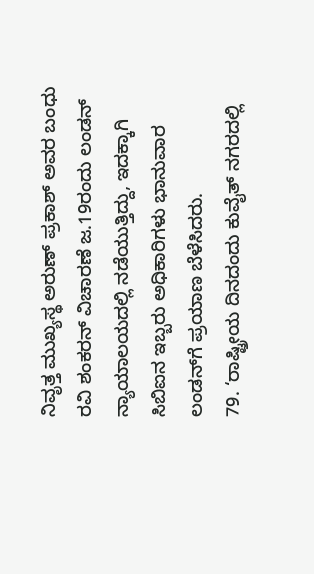ನಿವೃತ್ತ ಮುಖ್ಯಸ್ಥ ಅರುಣ್ ಪ್ರಕಾಶ್ ಅವರ ಬಂಧು ರವಿ ಶಂಕರನ್ ವಿಚಾರಣೆ ಜ.19ರಂದು ಲಂಡನ್ ನ್ಯಾಯಾಲಯದಲ್ಲಿ ನಡೆಯುತ್ತಿದ್ದು, ಇದಕ್ಕಾಗಿ ಸಿಬಿಐನ ಇಬ್ಬರು ಅಧಿಕಾರಿಗಳು ಭಾನುವಾರ ಲಂಡನ್‌ಗೆ ಪ್ರಯಾಣ ಬೆಳೆಸಿದರು.
79. ‘ರಾಷ್ಟ್ರೀಯ ದಿನದಂದು ಕುವೈತ್ ನಗರದಲ್ಲಿ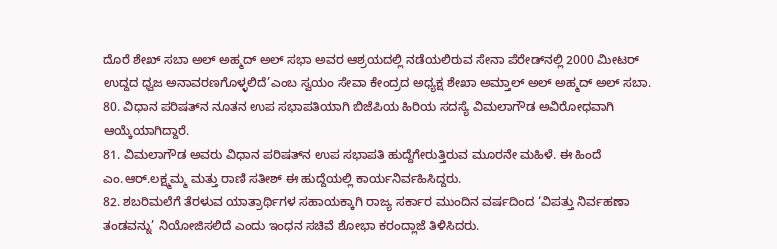ದೊರೆ ಶೇಖ್ ಸಬಾ ಅಲ್ ಅಹ್ಮದ್ ಅಲ್ ಸಭಾ ಅವರ ಆಶ್ರಯದಲ್ಲಿ ನಡೆಯಲಿರುವ ಸೇನಾ ಪೆರೇಡ್‌ನಲ್ಲಿ 2000 ಮೀಟರ್ ಉದ್ದದ ಧ್ವಜ ಅನಾವರಣಗೊಳ್ಳಲಿದೆ’ಎಂಬ ಸ್ವಯಂ ಸೇವಾ ಕೇಂದ್ರದ ಅಧ್ಯಕ್ಷ ಶೇಖಾ ಅಮ್ತಾಲ್ ಅಲ್ ಅಹ್ಮದ್ ಅಲ್ ಸಬಾ.
80. ವಿಧಾನ ಪರಿಷತ್‌ನ ನೂತನ ಉಪ ಸಭಾಪತಿಯಾಗಿ ಬಿಜೆಪಿಯ ಹಿರಿಯ ಸದಸ್ಯೆ ವಿಮಲಾಗೌಡ ಅವಿರೋಧವಾಗಿ ಆಯ್ಕೆಯಾಗಿದ್ದಾರೆ.
81. ವಿಮಲಾಗೌಡ ಅವರು ವಿಧಾನ ಪರಿಷತ್‌ನ ಉಪ ಸಭಾಪತಿ ಹುದ್ದೆಗೇರುತ್ತಿರುವ ಮೂರನೇ ಮಹಿಳೆ. ಈ ಹಿಂದೆ ಎಂ.ಆರ್.ಲಕ್ಷ್ಮಮ್ಮ ಮತ್ತು ರಾಣಿ ಸತೀಶ್ ಈ ಹುದ್ದೆಯಲ್ಲಿ ಕಾರ್ಯನಿರ್ವಹಿಸಿದ್ದರು.
82. ಶಬರಿಮಲೆಗೆ ತೆರಳುವ ಯಾತ್ರಾರ್ಥಿಗಳ ಸಹಾಯಕ್ಕಾಗಿ ರಾಜ್ಯ ಸರ್ಕಾರ ಮುಂದಿನ ವರ್ಷದಿಂದ ‘ವಿಪತ್ತು ನಿರ್ವಹಣಾ ತಂಡವನ್ನು’ ನಿಯೋಜಿಸಲಿದೆ ಎಂದು ಇಂಧನ ಸಚಿವೆ ಶೋಭಾ ಕರಂದ್ಲಾಜೆ ತಿಳಿಸಿದರು.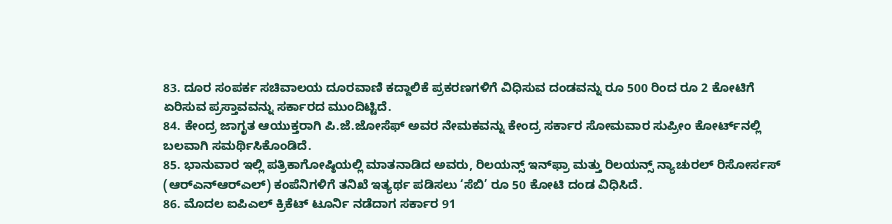83. ದೂರ ಸಂಪರ್ಕ ಸಚಿವಾಲಯ ದೂರವಾಣಿ ಕದ್ದಾಲಿಕೆ ಪ್ರಕರಣಗಳಿಗೆ ವಿಧಿಸುವ ದಂಡವನ್ನು ರೂ 500 ರಿಂದ ರೂ 2 ಕೋಟಿಗೆ ಏರಿಸುವ ಪ್ರಸ್ತಾವವನ್ನು ಸರ್ಕಾರದ ಮುಂದಿಟ್ಟಿದೆ.
84. ಕೇಂದ್ರ ಜಾಗೃತ ಆಯುಕ್ತರಾಗಿ ಪಿ.ಜೆ.ಜೋಸೆಫ್ ಅವರ ನೇಮಕವನ್ನು ಕೇಂದ್ರ ಸರ್ಕಾರ ಸೋಮವಾರ ಸುಪ್ರೀಂ ಕೋರ್ಟ್‌ನಲ್ಲಿ ಬಲವಾಗಿ ಸಮರ್ಥಿಸಿಕೊಂಡಿದೆ.
85. ಭಾನುವಾರ ಇಲ್ಲಿ ಪತ್ರಿಕಾಗೋಷ್ಠಿಯಲ್ಲಿ ಮಾತನಾಡಿದ ಅವರು, ರಿಲಯನ್ಸ್ ಇನ್‌ಫ್ರಾ ಮತ್ತು ರಿಲಯನ್ಸ್ ನ್ಯಾಚುರಲ್ ರಿಸೋರ್ಸಸ್ (ಆರ್‌ಎನ್‌ಆರ್‌ಎಲ್) ಕಂಪೆನಿಗಳಿಗೆ ತನಿಖೆ ಇತ್ಯರ್ಥ ಪಡಿಸಲು ‘ಸೆಬಿ’ ರೂ 50 ಕೋಟಿ ದಂಡ ವಿಧಿಸಿದೆ.
86. ಮೊದಲ ಐಪಿಎಲ್ ಕ್ರಿಕೆಟ್ ಟೂರ್ನಿ ನಡೆದಾಗ ಸರ್ಕಾರ 91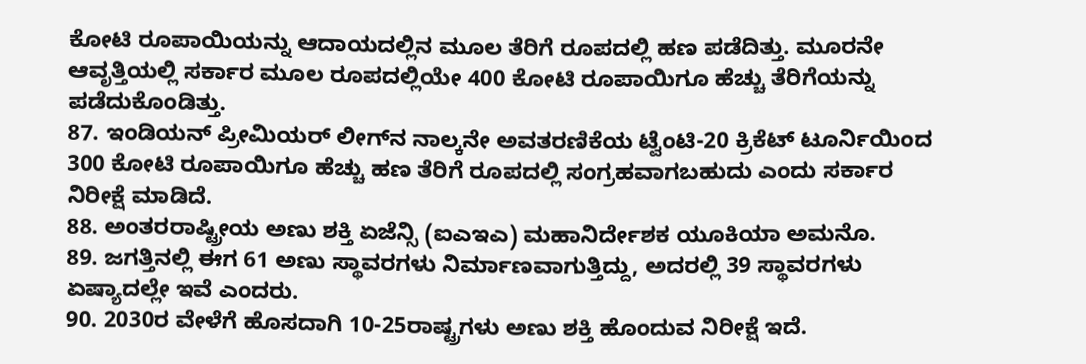ಕೋಟಿ ರೂಪಾಯಿಯನ್ನು ಆದಾಯದಲ್ಲಿನ ಮೂಲ ತೆರಿಗೆ ರೂಪದಲ್ಲಿ ಹಣ ಪಡೆದಿತ್ತು. ಮೂರನೇ ಆವೃತ್ತಿಯಲ್ಲಿ ಸರ್ಕಾರ ಮೂಲ ರೂಪದಲ್ಲಿಯೇ 400 ಕೋಟಿ ರೂಪಾಯಿಗೂ ಹೆಚ್ಚು ತೆರಿಗೆಯನ್ನು ಪಡೆದುಕೊಂಡಿತ್ತು.
87. ಇಂಡಿಯನ್ ಪ್ರೀಮಿಯರ್ ಲೀಗ್‌ನ ನಾಲ್ಕನೇ ಅವತರಣಿಕೆಯ ಟ್ವೆಂಟಿ-20 ಕ್ರಿಕೆಟ್ ಟೂರ್ನಿಯಿಂದ 300 ಕೋಟಿ ರೂಪಾಯಿಗೂ ಹೆಚ್ಚು ಹಣ ತೆರಿಗೆ ರೂಪದಲ್ಲಿ ಸಂಗ್ರಹವಾಗಬಹುದು ಎಂದು ಸರ್ಕಾರ ನಿರೀಕ್ಷೆ ಮಾಡಿದೆ.
88. ಅಂತರರಾಷ್ಟ್ರೀಯ ಅಣು ಶಕ್ತಿ ಏಜೆನ್ಸಿ (ಐಎಇಎ) ಮಹಾನಿರ್ದೇಶಕ ಯೂಕಿಯಾ ಅಮನೊ.
89. ಜಗತ್ತಿನಲ್ಲಿ ಈಗ 61 ಅಣು ಸ್ಥಾವರಗಳು ನಿರ್ಮಾಣವಾಗುತ್ತಿದ್ದು, ಅದರಲ್ಲಿ 39 ಸ್ಥಾವರಗಳು ಏಷ್ಯಾದಲ್ಲೇ ಇವೆ ಎಂದರು.
90. 2030ರ ವೇಳೆಗೆ ಹೊಸದಾಗಿ 10-25ರಾಷ್ಟ್ರಗಳು ಅಣು ಶಕ್ತಿ ಹೊಂದುವ ನಿರೀಕ್ಷೆ ಇದೆ.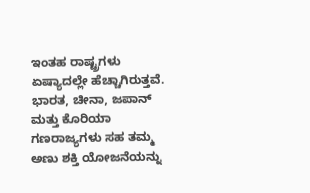ಇಂತಹ ರಾಷ್ಟ್ರಗಳು ಏಷ್ಯಾದಲ್ಲೇ ಹೆಚ್ಚಾಗಿರುತ್ತವೆ. ಭಾರತ, ಚೀನಾ, ಜಪಾನ್ ಮತ್ತು ಕೊರಿಯಾ ಗಣರಾಜ್ಯಗಳು ಸಹ ತಮ್ಮ ಅಣು ಶಕ್ತಿ ಯೋಜನೆಯನ್ನು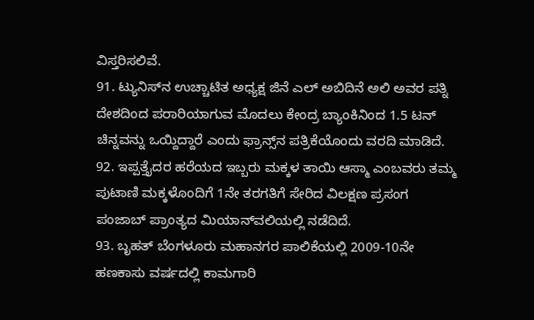ವಿಸ್ತರಿಸಲಿವೆ.
91. ಟ್ಯುನಿಸ್‌ನ ಉಚ್ಚಾಟಿತ ಅಧ್ಯಕ್ಷ ಜಿನೆ ಎಲ್ ಅಬಿದಿನೆ ಅಲಿ ಅವರ ಪತ್ನಿ ದೇಶದಿಂದ ಪರಾರಿಯಾಗುವ ಮೊದಲು ಕೇಂದ್ರ ಬ್ಯಾಂಕಿನಿಂದ 1.5 ಟನ್ ಚಿನ್ನವನ್ನು ಒಯ್ದಿದ್ದಾರೆ ಎಂದು ಫ್ರಾನ್ಸ್‌ನ ಪತ್ರಿಕೆಯೊಂದು ವರದಿ ಮಾಡಿದೆ.
92. ಇಪ್ಪತ್ತೈದರ ಹರೆಯದ ಇಬ್ಬರು ಮಕ್ಕಳ ತಾಯಿ ಆಸ್ಮಾ ಎಂಬವರು ತಮ್ಮ ಪುಟಾಣಿ ಮಕ್ಕಳೊಂದಿಗೆ 1ನೇ ತರಗತಿಗೆ ಸೇರಿದ ವಿಲಕ್ಷಣ ಪ್ರಸಂಗ ಪಂಜಾಬ್ ಪ್ರಾಂತ್ಯದ ಮಿಯಾನ್‌ವಲಿಯಲ್ಲಿ ನಡೆದಿದೆ.
93. ಬೃಹತ್ ಬೆಂಗಳೂರು ಮಹಾನಗರ ಪಾಲಿಕೆಯಲ್ಲಿ 2009-10ನೇ ಹಣಕಾಸು ವರ್ಷದಲ್ಲಿ ಕಾಮಗಾರಿ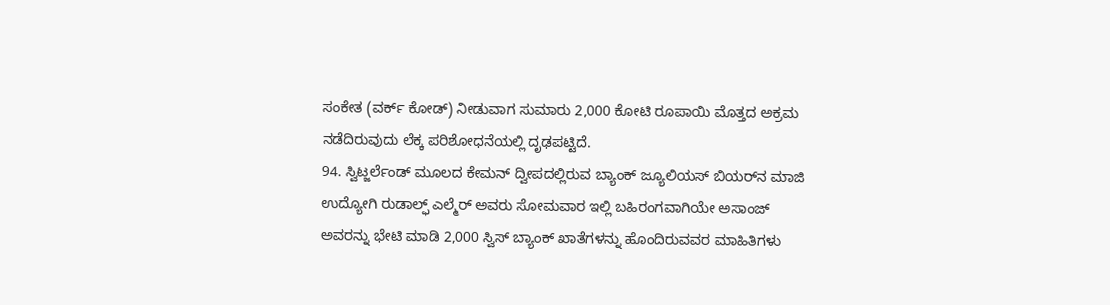ಸಂಕೇತ (ವರ್ಕ್ ಕೋಡ್) ನೀಡುವಾಗ ಸುಮಾರು 2,000 ಕೋಟಿ ರೂಪಾಯಿ ಮೊತ್ತದ ಅಕ್ರಮ ನಡೆದಿರುವುದು ಲೆಕ್ಕ ಪರಿಶೋಧನೆಯಲ್ಲಿ ದೃಢಪಟ್ಟಿದೆ.
94. ಸ್ವಿಟ್ಜರ್ಲೆಂಡ್ ಮೂಲದ ಕೇಮನ್ ದ್ವೀಪದಲ್ಲಿರುವ ಬ್ಯಾಂಕ್ ಜ್ಯೂಲಿಯಸ್ ಬಿಯರ್‌ನ ಮಾಜಿ ಉದ್ಯೋಗಿ ರುಡಾಲ್ಫ್ ಎಲ್ಮೆರ್ ಅವರು ಸೋಮವಾರ ಇಲ್ಲಿ ಬಹಿರಂಗವಾಗಿಯೇ ಅಸಾಂಜ್ ಅವರನ್ನು ಭೇಟಿ ಮಾಡಿ 2,000 ಸ್ವಿಸ್ ಬ್ಯಾಂಕ್ ಖಾತೆಗಳನ್ನು ಹೊಂದಿರುವವರ ಮಾಹಿತಿಗಳು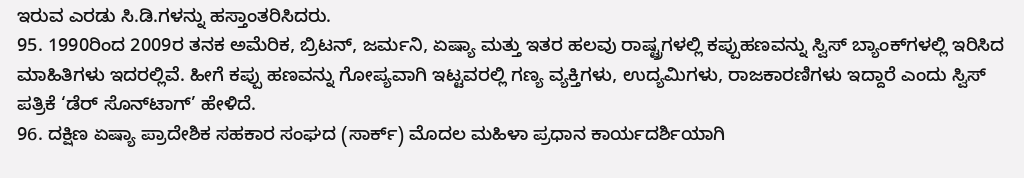ಇರುವ ಎರಡು ಸಿ.ಡಿ.ಗಳನ್ನು ಹಸ್ತಾಂತರಿಸಿದರು.
95. 1990ರಿಂದ 2009ರ ತನಕ ಅಮೆರಿಕ, ಬ್ರಿಟನ್, ಜರ್ಮನಿ, ಏಷ್ಯಾ ಮತ್ತು ಇತರ ಹಲವು ರಾಷ್ಟ್ರಗಳಲ್ಲಿ ಕಪ್ಪುಹಣವನ್ನು ಸ್ವಿಸ್ ಬ್ಯಾಂಕ್‌ಗಳಲ್ಲಿ ಇರಿಸಿದ ಮಾಹಿತಿಗಳು ಇದರಲ್ಲಿವೆ. ಹೀಗೆ ಕಪ್ಪು ಹಣವನ್ನು ಗೋಪ್ಯವಾಗಿ ಇಟ್ಟವರಲ್ಲಿ ಗಣ್ಯ ವ್ಯಕ್ತಿಗಳು, ಉದ್ಯಮಿಗಳು, ರಾಜಕಾರಣಿಗಳು ಇದ್ದಾರೆ ಎಂದು ಸ್ವಿಸ್ ಪತ್ರಿಕೆ ‘ಡೆರ್ ಸೊನ್‌ಟಾಗ್’ ಹೇಳಿದೆ.
96. ದಕ್ಷಿಣ ಏಷ್ಯಾ ಪ್ರಾದೇಶಿಕ ಸಹಕಾರ ಸಂಘದ (ಸಾರ್ಕ್) ಮೊದಲ ಮಹಿಳಾ ಪ್ರಧಾನ ಕಾರ್ಯದರ್ಶಿಯಾಗಿ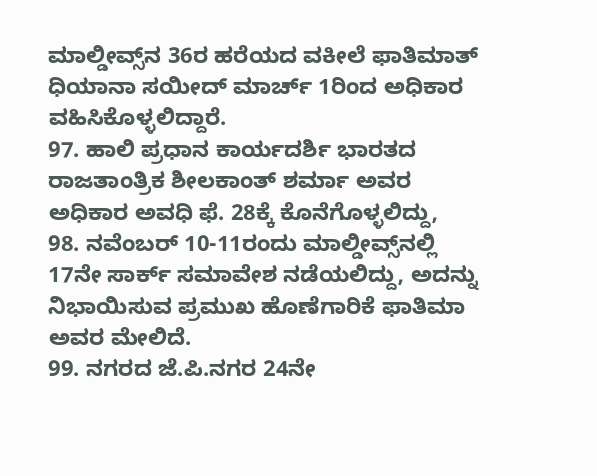ಮಾಲ್ಡೀವ್ಸ್‌ನ 36ರ ಹರೆಯದ ವಕೀಲೆ ಫಾತಿಮಾತ್ ಧಿಯಾನಾ ಸಯೀದ್ ಮಾರ್ಚ್ 1ರಿಂದ ಅಧಿಕಾರ ವಹಿಸಿಕೊಳ್ಳಲಿದ್ದಾರೆ.
97. ಹಾಲಿ ಪ್ರಧಾನ ಕಾರ್ಯದರ್ಶಿ ಭಾರತದ ರಾಜತಾಂತ್ರಿಕ ಶೀಲಕಾಂತ್ ಶರ್ಮಾ ಅವರ ಅಧಿಕಾರ ಅವಧಿ ಫೆ. 28ಕ್ಕೆ ಕೊನೆಗೊಳ್ಳಲಿದ್ದು,
98. ನವೆಂಬರ್ 10-11ರಂದು ಮಾಲ್ಡೀವ್ಸ್‌ನಲ್ಲಿ 17ನೇ ಸಾರ್ಕ್ ಸಮಾವೇಶ ನಡೆಯಲಿದ್ದು, ಅದನ್ನು ನಿಭಾಯಿಸುವ ಪ್ರಮುಖ ಹೊಣೆಗಾರಿಕೆ ಫಾತಿಮಾ ಅವರ ಮೇಲಿದೆ.
99. ನಗರದ ಜೆ.ಪಿ.ನಗರ 24ನೇ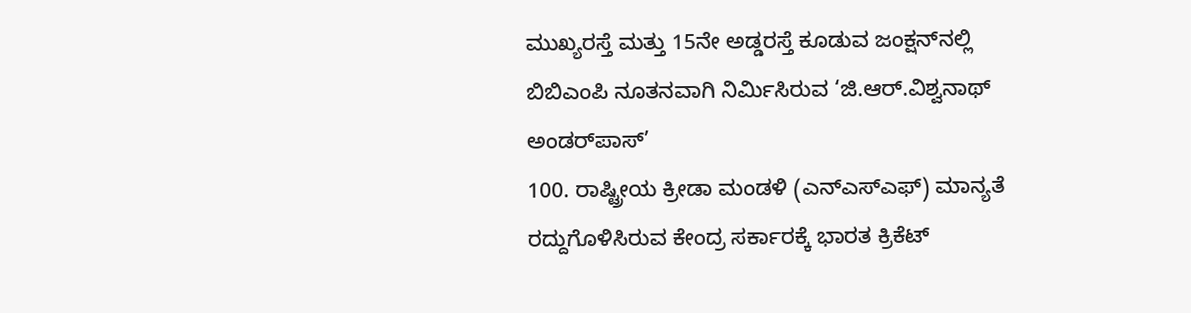ಮುಖ್ಯರಸ್ತೆ ಮತ್ತು 15ನೇ ಅಡ್ಡರಸ್ತೆ ಕೂಡುವ ಜಂಕ್ಷನ್‌ನಲ್ಲಿ ಬಿಬಿಎಂಪಿ ನೂತನವಾಗಿ ನಿರ್ಮಿಸಿರುವ ‘ಜಿ.ಆರ್.ವಿಶ್ವನಾಥ್ ಅಂಡರ್‌ಪಾಸ್’
100. ರಾಷ್ಟ್ರೀಯ ಕ್ರೀಡಾ ಮಂಡಳಿ (ಎನ್‌ಎಸ್‌ಎಫ್) ಮಾನ್ಯತೆ ರದ್ದುಗೊಳಿಸಿರುವ ಕೇಂದ್ರ ಸರ್ಕಾರಕ್ಕೆ ಭಾರತ ಕ್ರಿಕೆಟ್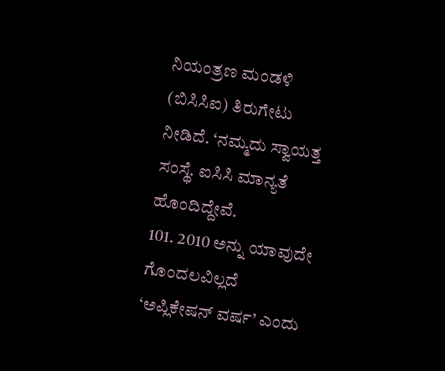ನಿಯಂತ್ರಣ ಮಂಡಳಿ (ಬಿಸಿಸಿಐ) ತಿರುಗೇಟು ನೀಡಿದೆ. ‘ನಮ್ಮದು ಸ್ವಾಯತ್ತ ಸಂಸ್ಥೆ. ಐಸಿಸಿ ಮಾನ್ಯತೆ ಹೊಂದಿದ್ದೇವೆ.
101. 2010 ಅನ್ನು ಯಾವುದೇ ಗೊಂದಲವಿಲ್ಲದೆ ‘ಅಪ್ಲಿಕೇಷನ್ ವರ್ಷ’ ಎಂದು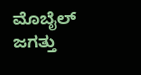ಮೊಬೈಲ್ ಜಗತ್ತು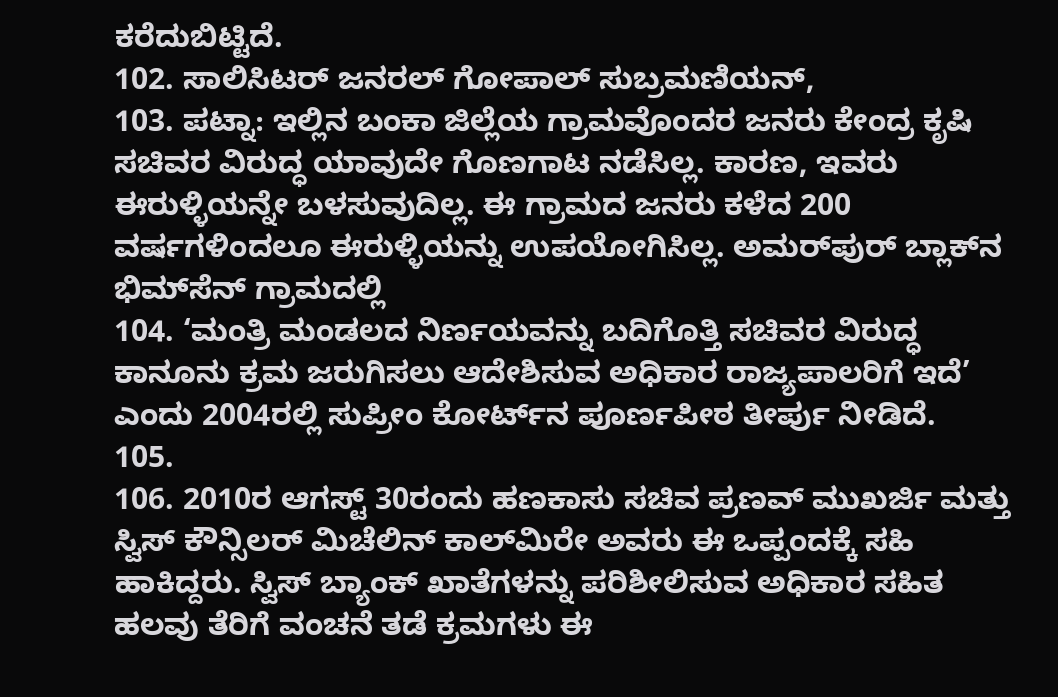ಕರೆದುಬಿಟ್ಟಿದೆ.
102. ಸಾಲಿಸಿಟರ್ ಜನರಲ್ ಗೋಪಾಲ್ ಸುಬ್ರಮಣಿಯನ್,
103. ಪಟ್ನಾ: ಇಲ್ಲಿನ ಬಂಕಾ ಜಿಲ್ಲೆಯ ಗ್ರಾಮವೊಂದರ ಜನರು ಕೇಂದ್ರ ಕೃಷಿ ಸಚಿವರ ವಿರುದ್ಧ ಯಾವುದೇ ಗೊಣಗಾಟ ನಡೆಸಿಲ್ಲ. ಕಾರಣ, ಇವರು ಈರುಳ್ಳಿಯನ್ನೇ ಬಳಸುವುದಿಲ್ಲ. ಈ ಗ್ರಾಮದ ಜನರು ಕಳೆದ 200 ವರ್ಷಗಳಿಂದಲೂ ಈರುಳ್ಳಿಯನ್ನು ಉಪಯೋಗಿಸಿಲ್ಲ. ಅಮರ್‌ಪುರ್ ಬ್ಲಾಕ್‌ನ ಭಿಮ್‌ಸೆನ್ ಗ್ರಾಮದಲ್ಲಿ
104. ‘ಮಂತ್ರಿ ಮಂಡಲದ ನಿರ್ಣಯವನ್ನು ಬದಿಗೊತ್ತಿ ಸಚಿವರ ವಿರುದ್ಧ ಕಾನೂನು ಕ್ರಮ ಜರುಗಿಸಲು ಆದೇಶಿಸುವ ಅಧಿಕಾರ ರಾಜ್ಯಪಾಲರಿಗೆ ಇದೆ’ ಎಂದು 2004ರಲ್ಲಿ ಸುಪ್ರೀಂ ಕೋರ್ಟ್‌ನ ಪೂರ್ಣಪೀಠ ತೀರ್ಪು ನೀಡಿದೆ.
105.
106. 2010ರ ಆಗಸ್ಟ್ 30ರಂದು ಹಣಕಾಸು ಸಚಿವ ಪ್ರಣವ್ ಮುಖರ್ಜಿ ಮತ್ತು ಸ್ವಿಸ್ ಕೌನ್ಸಿಲರ್ ಮಿಚೆಲಿನ್ ಕಾಲ್‌ಮಿರೇ ಅವರು ಈ ಒಪ್ಪಂದಕ್ಕೆ ಸಹಿ ಹಾಕಿದ್ದರು. ಸ್ವಿಸ್ ಬ್ಯಾಂಕ್ ಖಾತೆಗಳನ್ನು ಪರಿಶೀಲಿಸುವ ಅಧಿಕಾರ ಸಹಿತ ಹಲವು ತೆರಿಗೆ ವಂಚನೆ ತಡೆ ಕ್ರಮಗಳು ಈ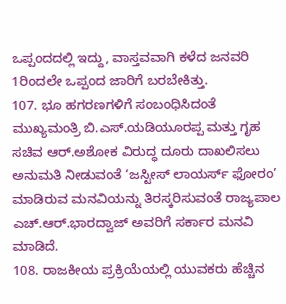ಒಪ್ಪಂದದಲ್ಲಿ ಇದ್ದು, ವಾಸ್ತವವಾಗಿ ಕಳೆದ ಜನವರಿ 1ರಿಂದಲೇ ಒಪ್ಪಂದ ಜಾರಿಗೆ ಬರಬೇಕಿತ್ತು.
107. ಭೂ ಹಗರಣಗಳಿಗೆ ಸಂಬಂಧಿಸಿದಂತೆ ಮುಖ್ಯಮಂತ್ರಿ ಬಿ.ಎಸ್.ಯಡಿಯೂರಪ್ಪ ಮತ್ತು ಗೃಹ ಸಚಿವ ಆರ್.ಅಶೋಕ ವಿರುದ್ಧ ದೂರು ದಾಖಲಿಸಲು ಅನುಮತಿ ನೀಡುವಂತೆ ‘ಜಸ್ಟೀಸ್ ಲಾಯರ್ಸ್‌ ಫೋರಂ’ ಮಾಡಿರುವ ಮನವಿಯನ್ನು ತಿರಸ್ಕರಿಸುವಂತೆ ರಾಜ್ಯಪಾಲ ಎಚ್.ಆರ್.ಭಾರದ್ವಾಜ್ ಅವರಿಗೆ ಸರ್ಕಾರ ಮನವಿ ಮಾಡಿದೆ.
108. ರಾಜಕೀಯ ಪ್ರಕ್ರಿಯೆಯಲ್ಲಿ ಯುವಕರು ಹೆಚ್ಚಿನ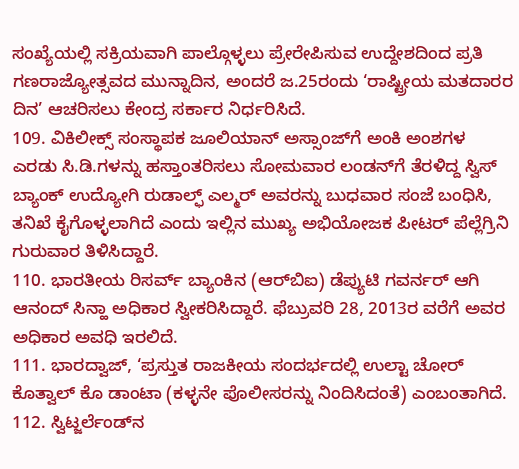ಸಂಖ್ಯೆಯಲ್ಲಿ ಸಕ್ರಿಯವಾಗಿ ಪಾಲ್ಗೊಳ್ಳಲು ಪ್ರೇರೇಪಿಸುವ ಉದ್ದೇಶದಿಂದ ಪ್ರತಿ ಗಣರಾಜ್ಯೋತ್ಸವದ ಮುನ್ನಾದಿನ, ಅಂದರೆ ಜ.25ರಂದು ‘ರಾಷ್ಟ್ರೀಯ ಮತದಾರರ ದಿನ’ ಆಚರಿಸಲು ಕೇಂದ್ರ ಸರ್ಕಾರ ನಿರ್ಧರಿಸಿದೆ.
109. ವಿಕಿಲೀಕ್ಸ್ ಸಂಸ್ಥಾಪಕ ಜೂಲಿಯಾನ್ ಅಸ್ಸಾಂಜ್‌ಗೆ ಅಂಕಿ ಅಂಶಗಳ ಎರಡು ಸಿ.ಡಿ.ಗಳನ್ನು ಹಸ್ತಾಂತರಿಸಲು ಸೋಮವಾರ ಲಂಡನ್‌ಗೆ ತೆರಳಿದ್ದ ಸ್ವಿಸ್ ಬ್ಯಾಂಕ್ ಉದ್ಯೋಗಿ ರುಡಾಲ್ಫ್ ಎಲ್ಮರ್ ಅವರನ್ನು ಬುಧವಾರ ಸಂಜೆ ಬಂಧಿಸಿ, ತನಿಖೆ ಕೈಗೊಳ್ಳಲಾಗಿದೆ ಎಂದು ಇಲ್ಲಿನ ಮುಖ್ಯ ಅಭಿಯೋಜಕ ಪೀಟರ್ ಪೆಲ್ಲೆಗ್ರಿನಿ ಗುರುವಾರ ತಿಳಿಸಿದ್ದಾರೆ.
110. ಭಾರತೀಯ ರಿಸರ್ವ್ ಬ್ಯಾಂಕಿನ (ಆರ್‌ಬಿಐ) ಡೆಪ್ಯುಟಿ ಗವರ್ನರ್ ಆಗಿ ಆನಂದ್ ಸಿನ್ಹಾ ಅಧಿಕಾರ ಸ್ವೀಕರಿಸಿದ್ದಾರೆ. ಫೆಬ್ರುವರಿ 28, 2013ರ ವರೆಗೆ ಅವರ ಅಧಿಕಾರ ಅವಧಿ ಇರಲಿದೆ.
111. ಭಾರದ್ವಾಜ್, ‘ಪ್ರಸ್ತುತ ರಾಜಕೀಯ ಸಂದರ್ಭದಲ್ಲಿ ಉಲ್ಟಾ ಚೋರ್ ಕೊತ್ವಾಲ್ ಕೊ ಡಾಂಟಾ (ಕಳ್ಳನೇ ಪೊಲೀಸರನ್ನು ನಿಂದಿಸಿದಂತೆ) ಎಂಬಂತಾಗಿದೆ.
112. ಸ್ವಿಟ್ಜರ್ಲೆಂಡ್‌ನ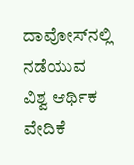ದಾವೋಸ್‌ನಲ್ಲಿ ನಡೆಯುವ ವಿಶ್ವ ಆರ್ಥಿಕ ವೇದಿಕೆ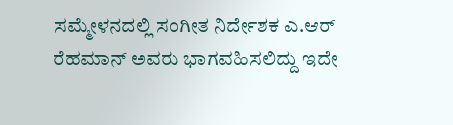ಸಮ್ಮೇಳನದಲ್ಲಿ ಸಂಗೀತ ನಿರ್ದೇಶಕ ಎ.ಆರ್ ರೆಹಮಾನ್ ಅವರು ಭಾಗವಹಿಸಲಿದ್ದು ಇದೇ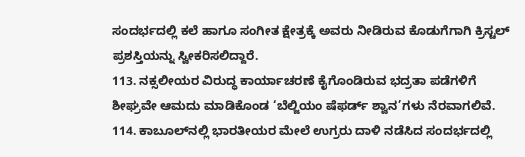ಸಂದರ್ಭದಲ್ಲಿ ಕಲೆ ಹಾಗೂ ಸಂಗೀತ ಕ್ಷೇತ್ರಕ್ಕೆ ಅವರು ನೀಡಿರುವ ಕೊಡುಗೆಗಾಗಿ ಕ್ರಿಸ್ಟಲ್ ಪ್ರಶಸ್ತಿಯನ್ನು ಸ್ವೀಕರಿಸಲಿದ್ದಾರೆ.
113. ನಕ್ಸಲೀಯರ ವಿರುದ್ಧ ಕಾರ್ಯಾಚರಣೆ ಕೈಗೊಂಡಿರುವ ಭದ್ರತಾ ಪಡೆಗಳಿಗೆ ಶೀಘ್ರವೇ ಆಮದು ಮಾಡಿಕೊಂಡ ‘ಬೆಲ್ಜಿಯಂ ಷೆಫರ್ಡ್ ಶ್ವಾನ’ಗಳು ನೆರವಾಗಲಿವೆ.
114. ಕಾಬೂಲ್‌ನಲ್ಲಿ ಭಾರತೀಯರ ಮೇಲೆ ಉಗ್ರರು ದಾಳಿ ನಡೆಸಿದ ಸಂದರ್ಭದಲ್ಲಿ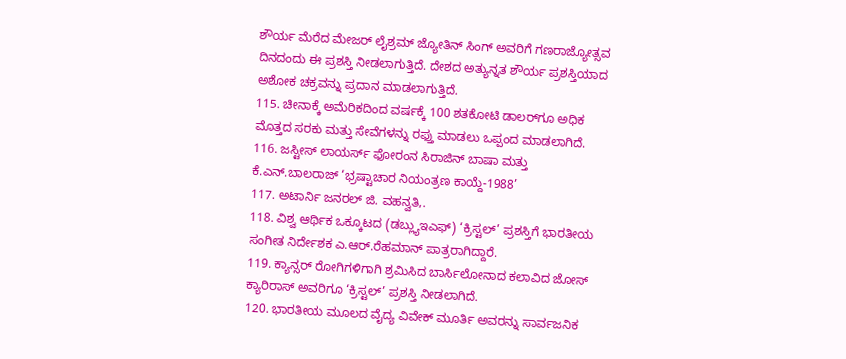ಶೌರ್ಯ ಮೆರೆದ ಮೇಜರ್ ಲೈಶ್ರಮ್ ಜ್ಯೋತಿನ್ ಸಿಂಗ್ ಅವರಿಗೆ ಗಣರಾಜ್ಯೋತ್ಸವ ದಿನದಂದು ಈ ಪ್ರಶಸ್ತಿ ನೀಡಲಾಗುತ್ತಿದೆ. ದೇಶದ ಅತ್ಯುನ್ನತ ಶೌರ್ಯ ಪ್ರಶಸ್ತಿಯಾದ ಅಶೋಕ ಚಕ್ರವನ್ನು ಪ್ರದಾನ ಮಾಡಲಾಗುತ್ತಿದೆ.
115. ಚೀನಾಕ್ಕೆ ಅಮೆರಿಕದಿಂದ ವರ್ಷಕ್ಕೆ 100 ಶತಕೋಟಿ ಡಾಲರ್‌ಗೂ ಅಧಿಕ ಮೊತ್ತದ ಸರಕು ಮತ್ತು ಸೇವೆಗಳನ್ನು ರಫ್ತು ಮಾಡಲು ಒಪ್ಪಂದ ಮಾಡಲಾಗಿದೆ.
116. ಜಸ್ಟೀಸ್ ಲಾಯರ್ಸ್ ಫೋರಂನ ಸಿರಾಜಿನ್ ಬಾಷಾ ಮತ್ತು ಕೆ.ಎನ್.ಬಾಲರಾಜ್ ‘ಭ್ರಷ್ಟಾಚಾರ ನಿಯಂತ್ರಣ ಕಾಯ್ದೆ-1988’
117. ಅಟಾರ್ನಿ ಜನರಲ್ ಜಿ. ವಹನ್ವತಿ,.
118. ವಿಶ್ವ ಆರ್ಥಿಕ ಒಕ್ಕೂಟದ (ಡಬ್ಲ್ಯುಇಎಫ್) ‘ಕ್ರಿಸ್ಟಲ್’ ಪ್ರಶಸ್ತಿಗೆ ಭಾರತೀಯ ಸಂಗೀತ ನಿರ್ದೇಶಕ ಎ.ಆರ್.ರೆಹಮಾನ್ ಪಾತ್ರರಾಗಿದ್ದಾರೆ.
119. ಕ್ಯಾನ್ಸರ್ ರೋಗಿಗಳಿಗಾಗಿ ಶ್ರಮಿಸಿದ ಬಾರ್ಸಿಲೋನಾದ ಕಲಾವಿದ ಜೋಸ್ ಕ್ಯಾರಿರಾಸ್ ಅವರಿಗೂ ‘ಕ್ರಿಸ್ಟಲ್’ ಪ್ರಶಸ್ತಿ ನೀಡಲಾಗಿದೆ.
120. ಭಾರತೀಯ ಮೂಲದ ವೈದ್ಯ ವಿವೇಕ್ ಮೂರ್ತಿ ಅವರನ್ನು ಸಾರ್ವಜನಿಕ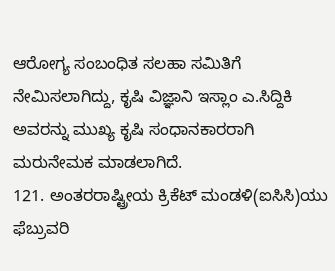ಆರೋಗ್ಯ ಸಂಬಂಧಿತ ಸಲಹಾ ಸಮಿತಿಗೆ ನೇಮಿಸಲಾಗಿದ್ದು, ಕೃಷಿ ವಿಜ್ಞಾನಿ ಇಸ್ಲಾಂ ಎ.ಸಿದ್ದಿಕಿ ಅವರನ್ನು ಮುಖ್ಯ ಕೃಷಿ ಸಂಧಾನಕಾರರಾಗಿ ಮರುನೇಮಕ ಮಾಡಲಾಗಿದೆ.
121. ಅಂತರರಾಷ್ಟ್ರೀಯ ಕ್ರಿಕೆಟ್ ಮಂಡಳಿ(ಐಸಿಸಿ)ಯು ಫೆಬ್ರುವರಿ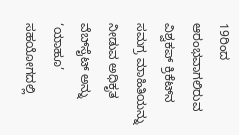19ರಿಂದ ಆರಂಭವಾಗಲಿರುವ ವಿಶ್ವಕಪ್ ಕ್ರಿಕೆಟ್‌ನ ಸಮಗ್ರ ಮಾಹಿತಿಯನ್ನು ನೀಡುವ ಅಧಿಕೃತ ವೆಬ್‌ಸೈಟ್ ಅನ್ನು ‘ಯಾಹೂ’ ಸಹಯೋಗದಲ್ಲಿ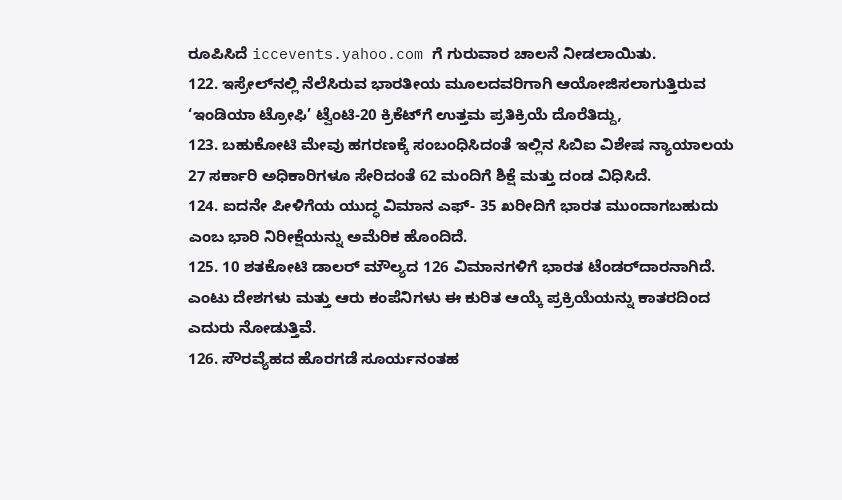ರೂಪಿಸಿದೆ iccevents.yahoo.com ಗೆ ಗುರುವಾರ ಚಾಲನೆ ನೀಡಲಾಯಿತು.
122. ಇಸ್ರೇಲ್‌ನಲ್ಲಿ ನೆಲೆಸಿರುವ ಭಾರತೀಯ ಮೂಲದವರಿಗಾಗಿ ಆಯೋಜಿಸಲಾಗುತ್ತಿರುವ ‘ಇಂಡಿಯಾ ಟ್ರೋಫಿ’ ಟ್ವೆಂಟಿ-20 ಕ್ರಿಕೆಟ್‌ಗೆ ಉತ್ತಮ ಪ್ರತಿಕ್ರಿಯೆ ದೊರೆತಿದ್ದು,
123. ಬಹುಕೋಟಿ ಮೇವು ಹಗರಣಕ್ಕೆ ಸಂಬಂಧಿಸಿದಂತೆ ಇಲ್ಲಿನ ಸಿಬಿಐ ವಿಶೇಷ ನ್ಯಾಯಾಲಯ 27 ಸರ್ಕಾರಿ ಅಧಿಕಾರಿಗಳೂ ಸೇರಿದಂತೆ 62 ಮಂದಿಗೆ ಶಿಕ್ಷೆ ಮತ್ತು ದಂಡ ವಿಧಿಸಿದೆ.
124. ಐದನೇ ಪೀಳಿಗೆಯ ಯುದ್ಧ ವಿಮಾನ ಎಫ್- 35 ಖರೀದಿಗೆ ಭಾರತ ಮುಂದಾಗಬಹುದು ಎಂಬ ಭಾರಿ ನಿರೀಕ್ಷೆಯನ್ನು ಅಮೆರಿಕ ಹೊಂದಿದೆ.
125. 10 ಶತಕೋಟಿ ಡಾಲರ್ ಮೌಲ್ಯದ 126 ವಿಮಾನಗಳಿಗೆ ಭಾರತ ಟೆಂಡರ್‌ದಾರನಾಗಿದೆ. ಎಂಟು ದೇಶಗಳು ಮತ್ತು ಆರು ಕಂಪೆನಿಗಳು ಈ ಕುರಿತ ಆಯ್ಕೆ ಪ್ರಕ್ರಿಯೆಯನ್ನು ಕಾತರದಿಂದ ಎದುರು ನೋಡುತ್ತಿವೆ.
126. ಸೌರವ್ಯೆಹದ ಹೊರಗಡೆ ಸೂರ್ಯನಂತಹ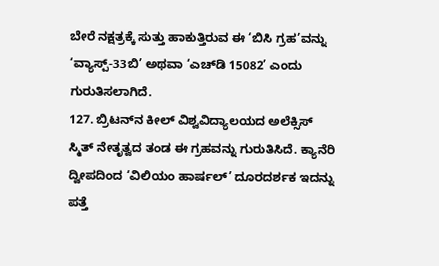ಬೇರೆ ನಕ್ಷತ್ರಕ್ಕೆ ಸುತ್ತು ಹಾಕುತ್ತಿರುವ ಈ ‘ಬಿಸಿ ಗ್ರಹ’ವನ್ನು ‘ವ್ಯಾಸ್ಪ್-33ಬಿ’ ಅಥವಾ ‘ಎಚ್‌ಡಿ 15082’ ಎಂದು ಗುರುತಿಸಲಾಗಿದೆ.
127. ಬ್ರಿಟನ್‌ನ ಕೀಲ್ ವಿಶ್ವವಿದ್ಯಾಲಯದ ಅಲೆಕ್ಸಿಸ್ ಸ್ಮಿತ್ ನೇತೃತ್ವದ ತಂಡ ಈ ಗ್ರಹವನ್ನು ಗುರುತಿಸಿದೆ. ಕ್ಯಾನೆರಿ ದ್ವೀಪದಿಂದ ‘ವಿಲಿಯಂ ಹಾರ್ಷಲ್’ ದೂರದರ್ಶಕ ಇದನ್ನು ಪತ್ತೆ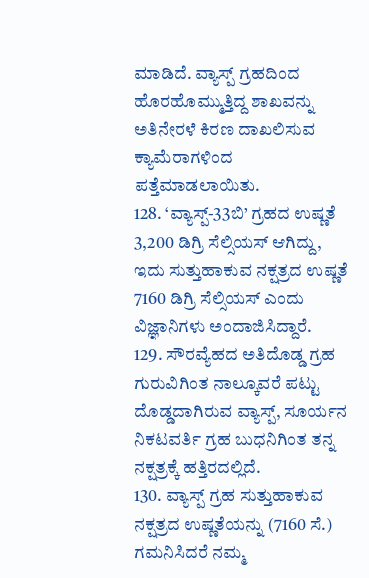ಮಾಡಿದೆ. ವ್ಯಾಸ್ಪ್ ಗ್ರಹದಿಂದ ಹೊರಹೊಮ್ಮುತ್ತಿದ್ದ ಶಾಖವನ್ನು ಅತಿನೇರಳೆ ಕಿರಣ ದಾಖಲಿಸುವ ಕ್ಯಾಮೆರಾಗಳಿಂದ ಪತ್ತೆಮಾಡಲಾಯಿತು.
128. ‘ವ್ಯಾಸ್ಪ್-33ಬಿ’ ಗ್ರಹದ ಉಷ್ಣತೆ 3,200 ಡಿಗ್ರಿ ಸೆಲ್ಸಿಯಸ್ ಆಗಿದ್ದು, ಇದು ಸುತ್ತುಹಾಕುವ ನಕ್ಷತ್ರದ ಉಷ್ಣತೆ 7160 ಡಿಗ್ರಿ ಸೆಲ್ಸಿಯಸ್ ಎಂದು ವಿಜ್ಞಾನಿಗಳು ಅಂದಾಜಿಸಿದ್ದಾರೆ.
129. ಸೌರವ್ಯೆಹದ ಅತಿದೊಡ್ಡ ಗ್ರಹ ಗುರುವಿಗಿಂತ ನಾಲ್ಕೂವರೆ ಪಟ್ಟು ದೊಡ್ಡದಾಗಿರುವ ವ್ಯಾಸ್ಪ್, ಸೂರ್ಯನ ನಿಕಟವರ್ತಿ ಗ್ರಹ ಬುಧನಿಗಿಂತ ತನ್ನ ನಕ್ಷತ್ರಕ್ಕೆ ಹತ್ತಿರದಲ್ಲಿದೆ.
130. ವ್ಯಾಸ್ಪ್ ಗ್ರಹ ಸುತ್ತುಹಾಕುವ ನಕ್ಷತ್ರದ ಉಷ್ಣತೆಯನ್ನು (7160 ಸೆ.) ಗಮನಿಸಿದರೆ ನಮ್ಮ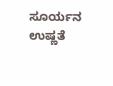ಸೂರ್ಯನ ಉಷ್ಣತೆ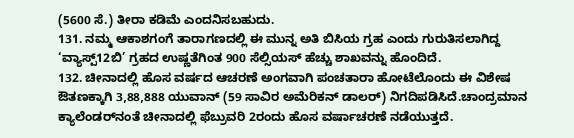(5600 ಸೆ.) ತೀರಾ ಕಡಿಮೆ ಎಂದನಿಸಬಹುದು.
131. ನಮ್ಮ ಆಕಾಶಗಂಗೆ ತಾರಾಗಣದಲ್ಲಿ ಈ ಮುನ್ನ ಅತಿ ಬಿಸಿಯ ಗ್ರಹ ಎಂದು ಗುರುತಿಸಲಾಗಿದ್ದ ‘ವ್ಯಾಸ್ಪ್12ಬಿ’ ಗ್ರಹದ ಉಷ್ಣತೆಗಿಂತ 900 ಸೆಲ್ಸಿಯಸ್ ಹೆಚ್ಚು ಶಾಖವನ್ನು ಹೊಂದಿದೆ.
132. ಚೀನಾದಲ್ಲಿ ಹೊಸ ವರ್ಷದ ಆಚರಣೆ ಅಂಗವಾಗಿ ಪಂಚತಾರಾ ಹೋಟೆಲೊಂದು ಈ ವಿಶೇಷ ಔತಣಕ್ಕಾಗಿ 3,88,888 ಯುವಾನ್ (59 ಸಾವಿರ ಅಮೆರಿಕನ್ ಡಾಲರ್) ನಿಗದಿಪಡಿಸಿದೆ.ಚಾಂದ್ರಮಾನ ಕ್ಯಾಲೆಂಡರ್‌ನಂತೆ ಚೀನಾದಲ್ಲಿ ಫೆಬ್ರುವರಿ 2ರಂದು ಹೊಸ ವರ್ಷಾಚರಣೆ ನಡೆಯುತ್ತದೆ.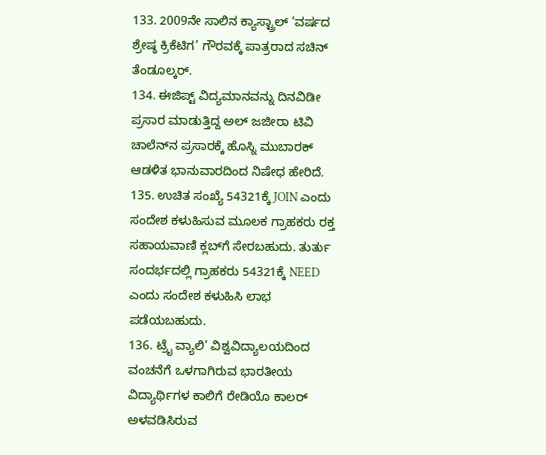133. 2009ನೇ ಸಾಲಿನ ಕ್ಯಾಸ್ಟ್ರಾಲ್ ‘ವರ್ಷದ ಶ್ರೇಷ್ಠ ಕ್ರಿಕೆಟಿಗ’ ಗೌರವಕ್ಕೆ ಪಾತ್ರರಾದ ಸಚಿನ್ ತೆಂಡೂಲ್ಕರ್.
134. ಈಜಿಪ್ಟ್ ವಿದ್ಯಮಾನವನ್ನು ದಿನವಿಡೀ ಪ್ರಸಾರ ಮಾಡುತ್ತಿದ್ದ ಅಲ್ ಜಜೀರಾ ಟಿವಿ ಚಾಲೆನ್‌ನ ಪ್ರಸಾರಕ್ಕೆ ಹೊಸ್ನಿ ಮುಬಾರಕ್ ಆಡಳಿತ ಭಾನುವಾರದಿಂದ ನಿಷೇಧ ಹೇರಿದೆ.
135. ಉಚಿತ ಸಂಖ್ಯೆ 54321ಕ್ಕೆ JOIN ಎಂದು ಸಂದೇಶ ಕಳುಹಿಸುವ ಮೂಲಕ ಗ್ರಾಹಕರು ರಕ್ತ ಸಹಾಯವಾಣಿ ಕ್ಲಬ್‌ಗೆ ಸೇರಬಹುದು. ತುರ್ತು ಸಂದರ್ಭದಲ್ಲಿ ಗ್ರಾಹಕರು 54321ಕ್ಕೆ NEED ಎಂದು ಸಂದೇಶ ಕಳುಹಿಸಿ ಲಾಭ ಪಡೆಯಬಹುದು.
136. ಟ್ರೈ ವ್ಯಾಲಿ’ ವಿಶ್ವವಿದ್ಯಾಲಯದಿಂದ ವಂಚನೆಗೆ ಒಳಗಾಗಿರುವ ಭಾರತೀಯ ವಿದ್ಯಾರ್ಥಿಗಳ ಕಾಲಿಗೆ ರೇಡಿಯೊ ಕಾಲರ್ ಅಳವಡಿಸಿರುವ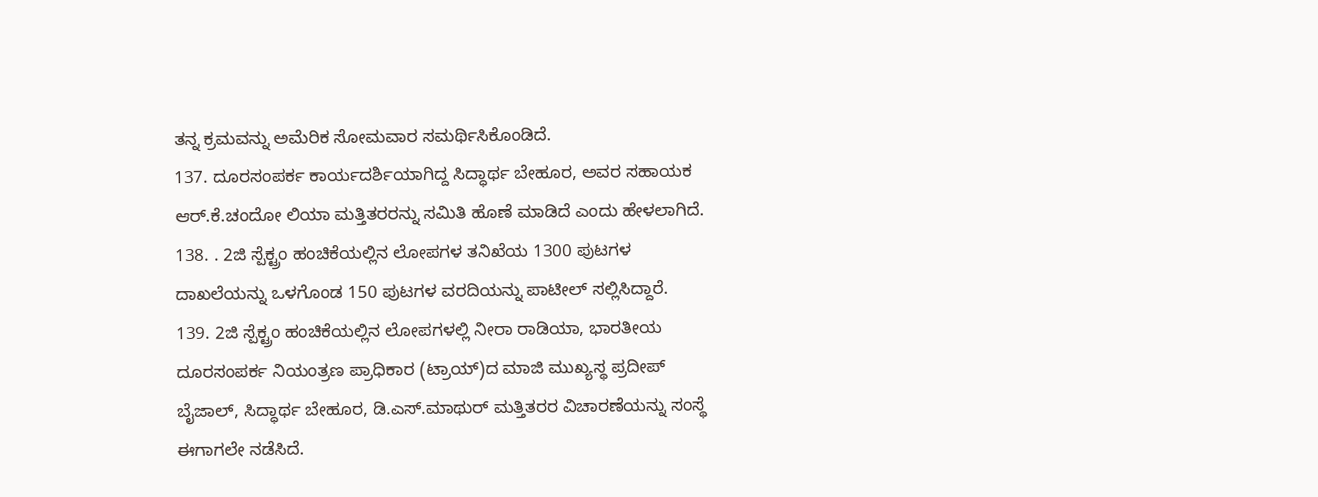ತನ್ನ ಕ್ರಮವನ್ನು ಅಮೆರಿಕ ಸೋಮವಾರ ಸಮರ್ಥಿಸಿಕೊಂಡಿದೆ.
137. ದೂರಸಂಪರ್ಕ ಕಾರ್ಯದರ್ಶಿಯಾಗಿದ್ದ ಸಿದ್ಧಾರ್ಥ ಬೇಹೂರ, ಅವರ ಸಹಾಯಕ ಆರ್.ಕೆ.ಚಂದೋ ಲಿಯಾ ಮತ್ತಿತರರನ್ನು ಸಮಿತಿ ಹೊಣೆ ಮಾಡಿದೆ ಎಂದು ಹೇಳಲಾಗಿದೆ.
138. . 2ಜಿ ಸ್ಪೆಕ್ಟ್ರಂ ಹಂಚಿಕೆಯಲ್ಲಿನ ಲೋಪಗಳ ತನಿಖೆಯ 1300 ಪುಟಗಳ ದಾಖಲೆಯನ್ನು ಒಳಗೊಂಡ 150 ಪುಟಗಳ ವರದಿಯನ್ನು ಪಾಟೀಲ್ ಸಲ್ಲಿಸಿದ್ದಾರೆ.
139. 2ಜಿ ಸ್ಪೆಕ್ಟ್ರಂ ಹಂಚಿಕೆಯಲ್ಲಿನ ಲೋಪಗಳಲ್ಲಿ ನೀರಾ ರಾಡಿಯಾ, ಭಾರತೀಯ ದೂರಸಂಪರ್ಕ ನಿಯಂತ್ರಣ ಪ್ರಾಧಿಕಾರ (ಟ್ರಾಯ್)ದ ಮಾಜಿ ಮುಖ್ಯಸ್ಥ ಪ್ರದೀಪ್ ಬೈಜಾಲ್, ಸಿದ್ಧಾರ್ಥ ಬೇಹೂರ, ಡಿ.ಎಸ್.ಮಾಥುರ್ ಮತ್ತಿತರರ ವಿಚಾರಣೆಯನ್ನು ಸಂಸ್ಥೆ ಈಗಾಗಲೇ ನಡೆಸಿದೆ.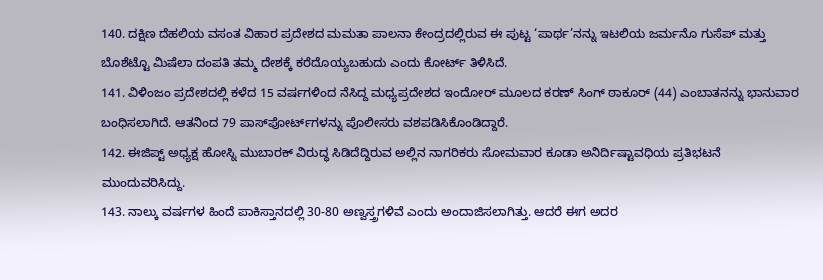140. ದಕ್ಷಿಣ ದೆಹಲಿಯ ವಸಂತ ವಿಹಾರ ಪ್ರದೇಶದ ಮಮತಾ ಪಾಲನಾ ಕೇಂದ್ರದಲ್ಲಿರುವ ಈ ಪುಟ್ಟ ‘ಪಾರ್ಥ’ನನ್ನು ಇಟಲಿಯ ಜರ್ಮನೊ ಗುಸೆಪ್ ಮತ್ತು ಬೊಶೆಟ್ಟೊ ಮಿಷೆಲಾ ದಂಪತಿ ತಮ್ಮ ದೇಶಕ್ಕೆ ಕರೆದೊಯ್ಯಬಹುದು ಎಂದು ಕೋರ್ಟ್ ತಿಳಿಸಿದೆ.
141. ವಿಳಿಂಜಂ ಪ್ರದೇಶದಲ್ಲಿ ಕಳೆದ 15 ವರ್ಷಗಳಿಂದ ನೆಸಿದ್ದ ಮಧ್ಯಪ್ರದೇಶದ ಇಂದೋರ್ ಮೂಲದ ಕರಣ್ ಸಿಂಗ್ ಠಾಕೂರ್ (44) ಎಂಬಾತನನ್ನು ಭಾನುವಾರ ಬಂಧಿಸಲಾಗಿದೆ. ಆತನಿಂದ 79 ಪಾಸ್‌ಪೋರ್ಟ್‌ಗಳನ್ನು ಪೊಲೀಸರು ವಶಪಡಿಸಿಕೊಂಡಿದ್ದಾರೆ.
142. ಈಜಿಪ್ಟ್ ಅಧ್ಯಕ್ಷ ಹೋಸ್ನಿ ಮುಬಾರಕ್ ವಿರುದ್ಧ ಸಿಡಿದೆದ್ದಿರುವ ಅಲ್ಲಿನ ನಾಗರಿಕರು ಸೋಮವಾರ ಕೂಡಾ ಅನಿರ್ದಿಷ್ಟಾವಧಿಯ ಪ್ರತಿಭಟನೆ ಮುಂದುವರಿಸಿದ್ದು.
143. ನಾಲ್ಕು ವರ್ಷಗಳ ಹಿಂದೆ ಪಾಕಿಸ್ತಾನದಲ್ಲಿ 30-80 ಅಣ್ವಸ್ತ್ರಗಳಿವೆ ಎಂದು ಅಂದಾಜಿಸಲಾಗಿತ್ತು. ಆದರೆ ಈಗ ಅದರ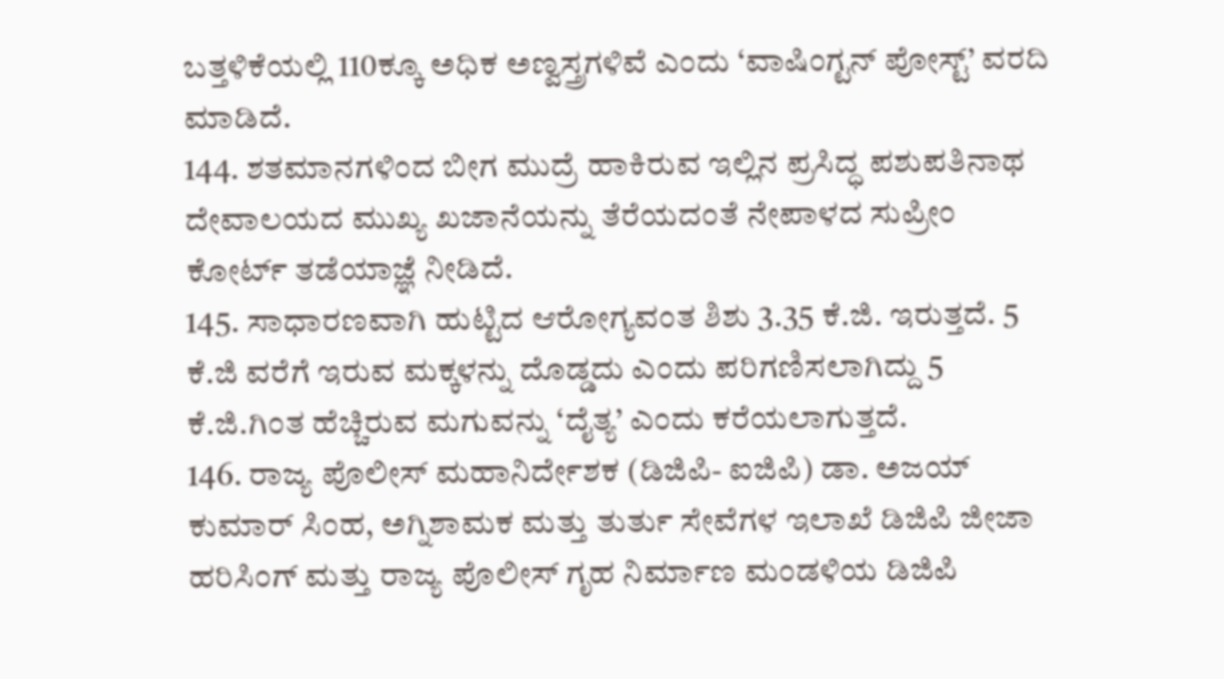ಬತ್ತಳಿಕೆಯಲ್ಲಿ 110ಕ್ಕೂ ಅಧಿಕ ಅಣ್ವಸ್ತ್ರಗಳಿವೆ ಎಂದು ‘ವಾಷಿಂಗ್ಟನ್ ಪೋಸ್ಟ್’ ವರದಿ ಮಾಡಿದೆ.
144. ಶತಮಾನಗಳಿಂದ ಬೀಗ ಮುದ್ರೆ ಹಾಕಿರುವ ಇಲ್ಲಿನ ಪ್ರಸಿದ್ಧ ಪಶುಪತಿನಾಥ ದೇವಾಲಯದ ಮುಖ್ಯ ಖಜಾನೆಯನ್ನು ತೆರೆಯದಂತೆ ನೇಪಾಳದ ಸುಪ್ರೀಂ ಕೋರ್ಟ್ ತಡೆಯಾಜ್ಞೆ ನೀಡಿದೆ.
145. ಸಾಧಾರಣವಾಗಿ ಹುಟ್ಟಿದ ಆರೋಗ್ಯವಂತ ಶಿಶು 3.35 ಕೆ.ಜಿ. ಇರುತ್ತದೆ. 5 ಕೆ.ಜಿ ವರೆಗೆ ಇರುವ ಮಕ್ಕಳನ್ನು ದೊಡ್ಡದು ಎಂದು ಪರಿಗಣಿಸಲಾಗಿದ್ದು 5 ಕೆ.ಜಿ.ಗಿಂತ ಹೆಚ್ಚಿರುವ ಮಗುವನ್ನು ‘ದೈತ್ಯ’ ಎಂದು ಕರೆಯಲಾಗುತ್ತದೆ.
146. ರಾಜ್ಯ ಪೊಲೀಸ್ ಮಹಾನಿರ್ದೇಶಕ (ಡಿಜಿಪಿ- ಐಜಿಪಿ) ಡಾ. ಅಜಯ್ ಕುಮಾರ್ ಸಿಂಹ, ಅಗ್ನಿಶಾಮಕ ಮತ್ತು ತುರ್ತು ಸೇವೆಗಳ ಇಲಾಖೆ ಡಿಜಿಪಿ ಜೀಜಾ ಹರಿಸಿಂಗ್ ಮತ್ತು ರಾಜ್ಯ ಪೊಲೀಸ್ ಗೃಹ ನಿರ್ಮಾಣ ಮಂಡಳಿಯ ಡಿಜಿಪಿ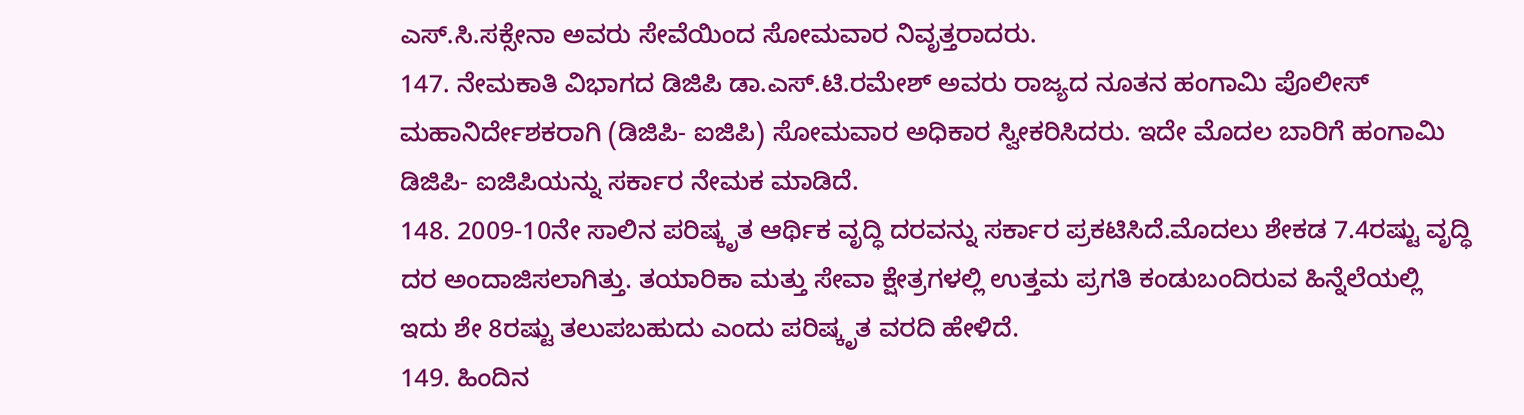ಎಸ್.ಸಿ.ಸಕ್ಸೇನಾ ಅವರು ಸೇವೆಯಿಂದ ಸೋಮವಾರ ನಿವೃತ್ತರಾದರು.
147. ನೇಮಕಾತಿ ವಿಭಾಗದ ಡಿಜಿಪಿ ಡಾ.ಎಸ್.ಟಿ.ರಮೇಶ್ ಅವರು ರಾಜ್ಯದ ನೂತನ ಹಂಗಾಮಿ ಪೊಲೀಸ್ ಮಹಾನಿರ್ದೇಶಕರಾಗಿ (ಡಿಜಿಪಿ- ಐಜಿಪಿ) ಸೋಮವಾರ ಅಧಿಕಾರ ಸ್ವೀಕರಿಸಿದರು. ಇದೇ ಮೊದಲ ಬಾರಿಗೆ ಹಂಗಾಮಿ ಡಿಜಿಪಿ- ಐಜಿಪಿಯನ್ನು ಸರ್ಕಾರ ನೇಮಕ ಮಾಡಿದೆ.
148. 2009-10ನೇ ಸಾಲಿನ ಪರಿಷ್ಕೃತ ಆರ್ಥಿಕ ವೃದ್ಧಿ ದರವನ್ನು ಸರ್ಕಾರ ಪ್ರಕಟಿಸಿದೆ.ಮೊದಲು ಶೇಕಡ 7.4ರಷ್ಟು ವೃದ್ಧಿ ದರ ಅಂದಾಜಿಸಲಾಗಿತ್ತು. ತಯಾರಿಕಾ ಮತ್ತು ಸೇವಾ ಕ್ಷೇತ್ರಗಳಲ್ಲಿ ಉತ್ತಮ ಪ್ರಗತಿ ಕಂಡುಬಂದಿರುವ ಹಿನ್ನೆಲೆಯಲ್ಲಿ ಇದು ಶೇ 8ರಷ್ಟು ತಲುಪಬಹುದು ಎಂದು ಪರಿಷ್ಕೃತ ವರದಿ ಹೇಳಿದೆ.
149. ಹಿಂದಿನ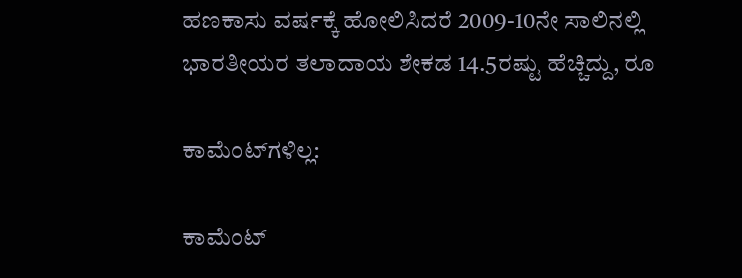ಹಣಕಾಸು ವರ್ಷಕ್ಕೆ ಹೋಲಿಸಿದರೆ 2009-10ನೇ ಸಾಲಿನಲ್ಲಿ ಭಾರತೀಯರ ತಲಾದಾಯ ಶೇಕಡ 14.5ರಷ್ಟು ಹೆಚ್ಚಿದ್ದು, ರೂ

ಕಾಮೆಂಟ್‌ಗಳಿಲ್ಲ:

ಕಾಮೆಂಟ್‌‌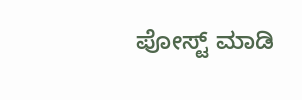ಪೋಸ್ಟ್‌ ಮಾಡಿ